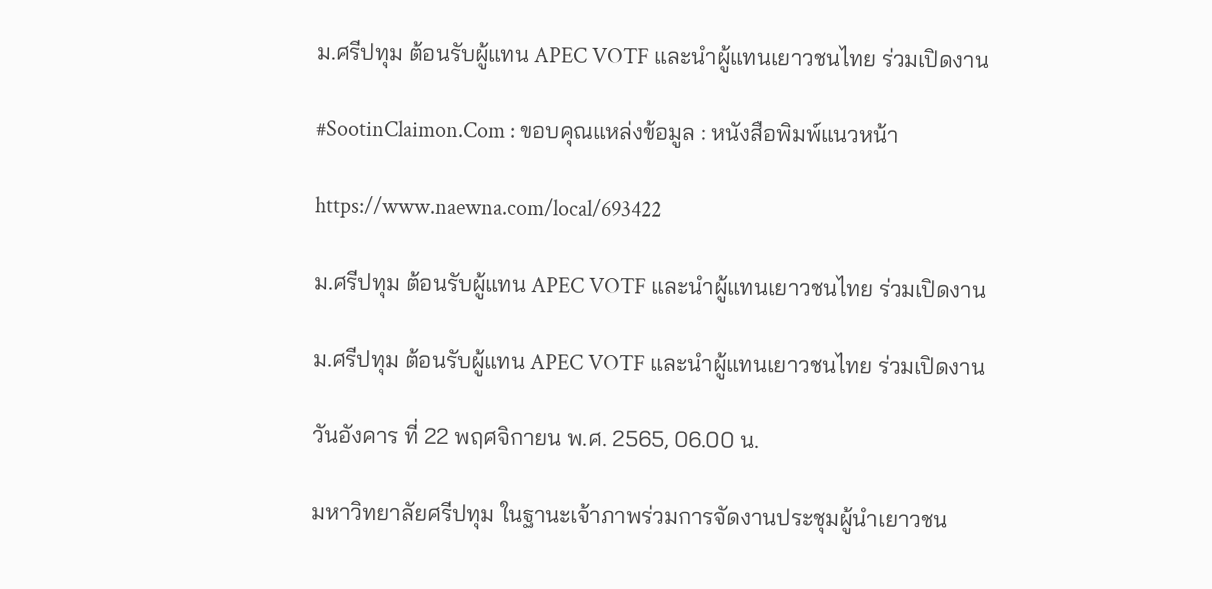ม.ศรีปทุม ต้อนรับผู้แทน APEC VOTF และนำผู้แทนเยาวชนไทย ร่วมเปิดงาน

#SootinClaimon.Com : ขอบคุณแหล่งข้อมูล : หนังสือพิมพ์แนวหน้า

https://www.naewna.com/local/693422

ม.ศรีปทุม ต้อนรับผู้แทน APEC VOTF และนำผู้แทนเยาวชนไทย ร่วมเปิดงาน

ม.ศรีปทุม ต้อนรับผู้แทน APEC VOTF และนำผู้แทนเยาวชนไทย ร่วมเปิดงาน

วันอังคาร ที่ 22 พฤศจิกายน พ.ศ. 2565, 06.00 น.

มหาวิทยาลัยศรีปทุม ในฐานะเจ้าภาพร่วมการจัดงานประชุมผู้นำเยาวชน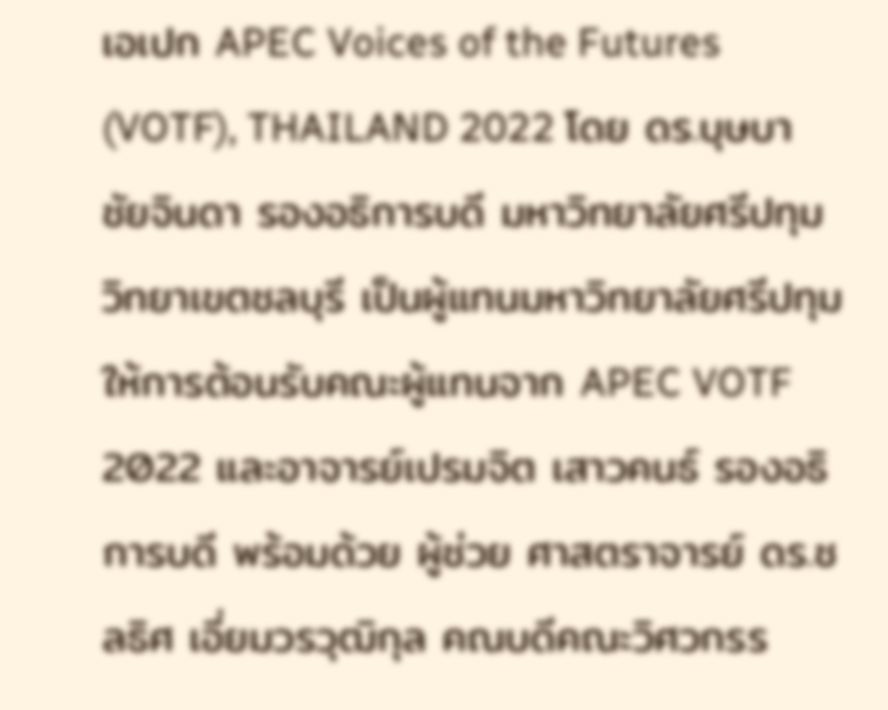เอเปก APEC Voices of the Futures (VOTF), THAILAND 2022 โดย ดร.บุษบา ชัยจินดา รองอธิการบดี มหาวิทยาลัยศรีปทุม วิทยาเขตชลบุรี เป็นผู้แทนมหาวิทยาลัยศรีปทุม ให้การต้อนรับคณะผู้แทนจาก APEC VOTF 2022 และอาจารย์เปรมจิต เสาวคนธ์ รองอธิการบดี พร้อมด้วย ผู้ช่วย ศาสตราจารย์ ดร.ชลธิศ เอี่ยมวรวุฒิกุล คณบดีคณะวิศวกรร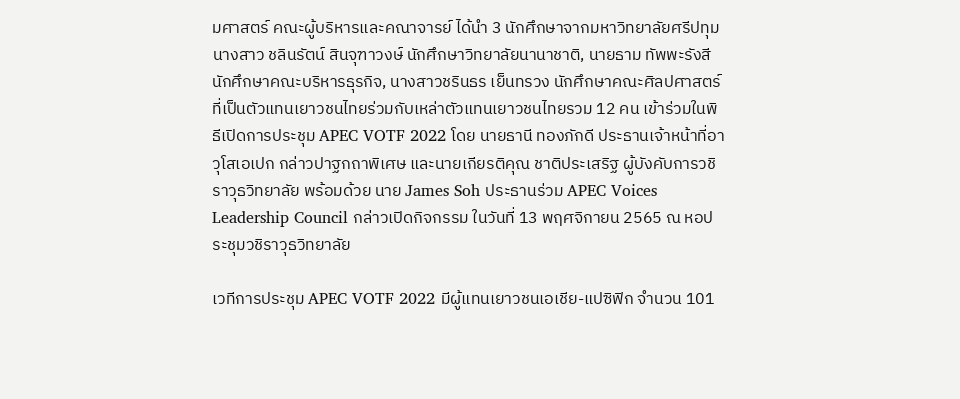มศาสตร์ คณะผู้บริหารและคณาจารย์ ได้นำ 3 นักศึกษาจากมหาวิทยาลัยศรีปทุม นางสาว ชลินรัตน์ สินจุฑาวงษ์ นักศึกษาวิทยาลัยนานาชาติ, นายธาม ทัพพะรังสี นักศึกษาคณะบริหารธุรกิจ, นางสาวชรินธร เย็นทรวง นักศึกษาคณะศิลปศาสตร์ ที่เป็นตัวแทนเยาวชนไทยร่วมกับเหล่าตัวแทนเยาวชนไทยรวม 12 คน เข้าร่วมในพิธีเปิดการประชุม APEC VOTF 2022 โดย นายธานี ทองภักดี ประธานเจ้าหน้าที่อาวุโสเอเปก กล่าวปาฐกถาพิเศษ และนายเกียรติคุณ ชาติประเสริฐ ผู้บังคับการวชิราวุธวิทยาลัย พร้อมด้วย นาย James Soh ประธานร่วม APEC Voices Leadership Council กล่าวเปิดกิจกรรม ในวันที่ 13 พฤศจิกายน 2565 ณ หอประชุมวชิราวุธวิทยาลัย

เวทีการประชุม APEC VOTF 2022 มีผู้แทนเยาวชนเอเชีย-แปซิฟิก จำนวน 101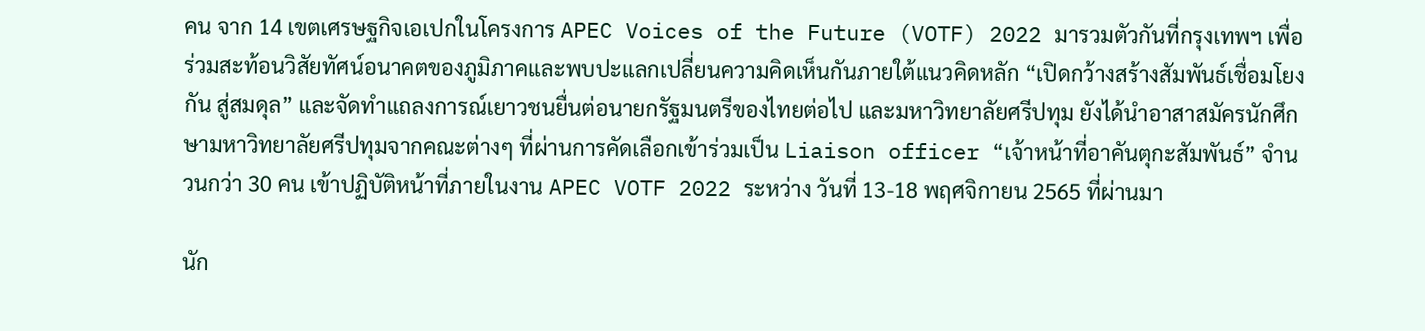คน จาก 14 เขตเศรษฐกิจเอเปกในโครงการ APEC Voices of the Future (VOTF) 2022 มารวมตัวกันที่กรุงเทพฯ เพื่อร่วมสะท้อนวิสัยทัศน์อนาคตของภูมิภาคและพบปะแลกเปลี่ยนความคิดเห็นกันภายใต้แนวคิดหลัก “เปิดกว้างสร้างสัมพันธ์เชื่อมโยงกัน สู่สมดุล” และจัดทำแถลงการณ์เยาวชนยื่นต่อนายกรัฐมนตรีของไทยต่อไป และมหาวิทยาลัยศรีปทุม ยังได้นำอาสาสมัครนักศึกษามหาวิทยาลัยศรีปทุมจากคณะต่างๆ ที่ผ่านการคัดเลือกเข้าร่วมเป็น Liaison officer “เจ้าหน้าที่อาคันตุกะสัมพันธ์” จำนวนกว่า 30 คน เข้าปฏิบัติหน้าที่ภายในงาน APEC VOTF 2022 ระหว่าง วันที่ 13-18 พฤศจิกายน 2565 ที่ผ่านมา

นัก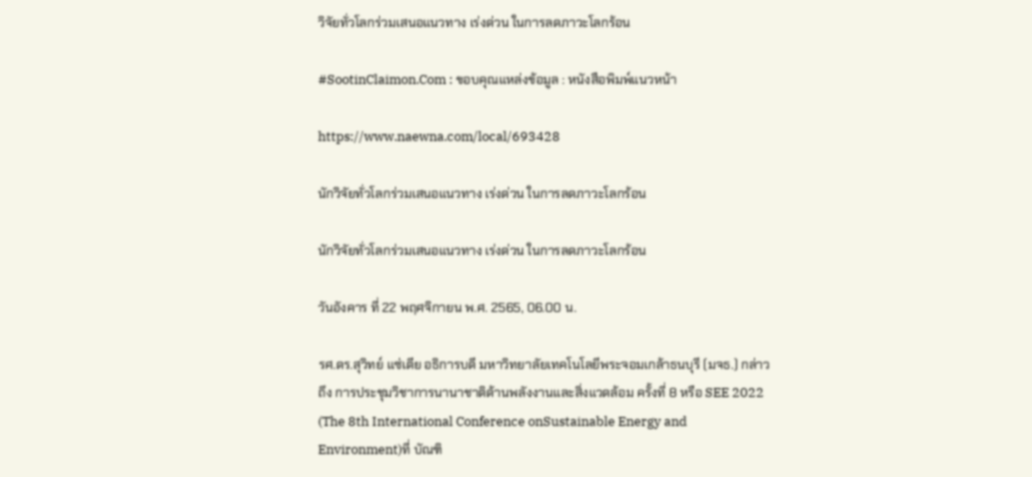วิจัยทั่วโลกร่วมเสนอแนวทาง เร่งด่วน ในการลดภาวะโลกร้อน

#SootinClaimon.Com : ขอบคุณแหล่งข้อมูล : หนังสือพิมพ์แนวหน้า

https://www.naewna.com/local/693428

นักวิจัยทั่วโลกร่วมเสนอแนวทาง เร่งด่วน ในการลดภาวะโลกร้อน

นักวิจัยทั่วโลกร่วมเสนอแนวทาง เร่งด่วน ในการลดภาวะโลกร้อน

วันอังคาร ที่ 22 พฤศจิกายน พ.ศ. 2565, 06.00 น.

รศ.ดร.สุวิทย์ แซ่เตีย อธิการบดี มหาวิทยาลัยเทคโนโลยีพระจอมเกล้าธนบุรี (มจธ.) กล่าวถึง การประชุมวิชาการนานาชาติด้านพลังงานและสิ่งแวดล้อม ครั้งที่ 8 หรือ SEE 2022 (The 8th International Conference onSustainable Energy and Environment)ที่ บัณฑิ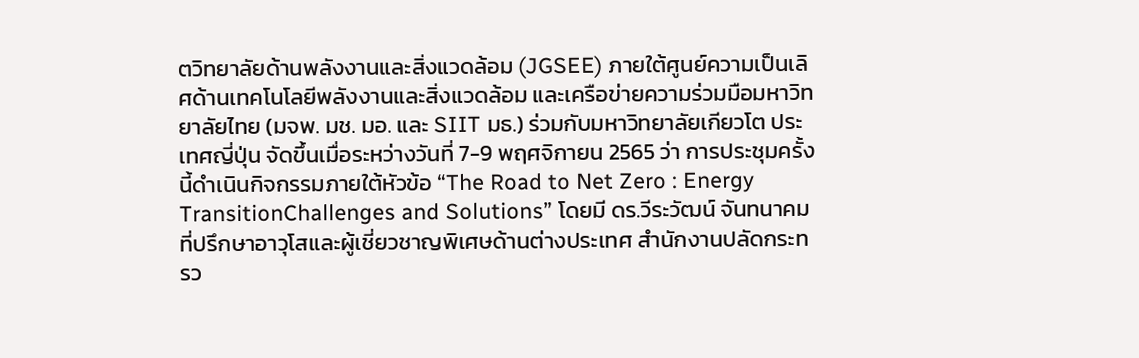ตวิทยาลัยด้านพลังงานและสิ่งแวดล้อม (JGSEE) ภายใต้ศูนย์ความเป็นเลิศด้านเทคโนโลยีพลังงานและสิ่งแวดล้อม และเครือข่ายความร่วมมือมหาวิทยาลัยไทย (มจพ. มช. มอ. และ SIIT มธ.) ร่วมกับมหาวิทยาลัยเกียวโต ประเทศญี่ปุ่น จัดขึ้นเมื่อระหว่างวันที่ 7-9 พฤศจิกายน 2565 ว่า การประชุมครั้งนี้ดำเนินกิจกรรมภายใต้หัวข้อ “The Road to Net Zero : Energy TransitionChallenges and Solutions” โดยมี ดร.วีระวัฒน์ จันทนาคม ที่ปรึกษาอาวุโสและผู้เชี่ยวชาญพิเศษด้านต่างประเทศ สำนักงานปลัดกระทรว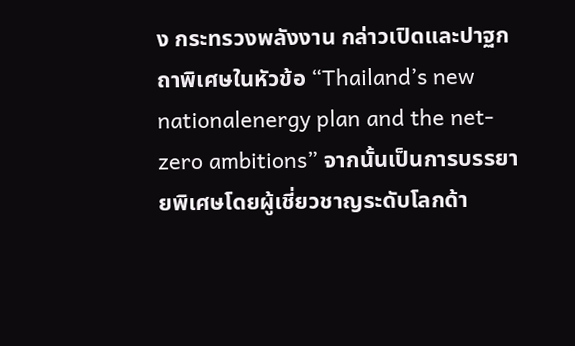ง กระทรวงพลังงาน กล่าวเปิดและปาฐกถาพิเศษในหัวข้อ “Thailand’s new nationalenergy plan and the net-zero ambitions” จากนั้นเป็นการบรรยายพิเศษโดยผู้เชี่ยวชาญระดับโลกด้า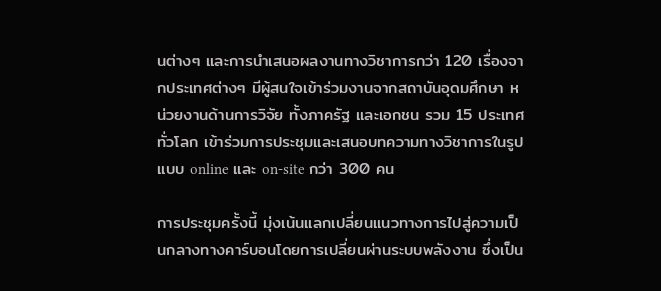นต่างๆ และการนำเสนอผลงานทางวิชาการกว่า 120 เรื่องจากประเทศต่างๆ มีผู้สนใจเข้าร่วมงานจากสถาบันอุดมศึกษา หน่วยงานด้านการวิจัย ทั้งภาครัฐ และเอกชน รวม 15 ประเทศทั่วโลก เข้าร่วมการประชุมและเสนอบทความทางวิชาการในรูปแบบ online และ on-site กว่า 300 คน

การประชุมครั้งนี้ มุ่งเน้นแลกเปลี่ยนแนวทางการไปสู่ความเป็นกลางทางคาร์บอนโดยการเปลี่ยนผ่านระบบพลังงาน ซึ่งเป็น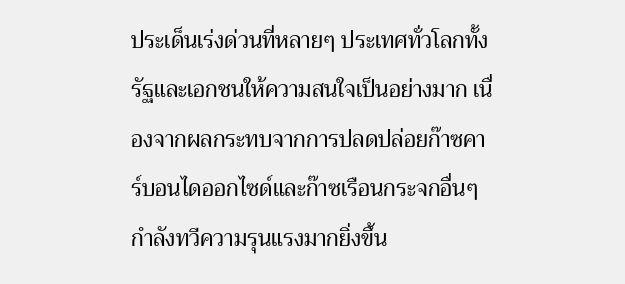ประเด็นเร่งด่วนที่หลายๆ ประเทศทั่วโลกทั้งรัฐและเอกชนให้ความสนใจเป็นอย่างมาก เนื่องจากผลกระทบจากการปลดปล่อยก๊าซคาร์บอนไดออกไซด์และก๊าซเรือนกระจกอื่นๆ กำลังทวีความรุนแรงมากยิ่งขึ้น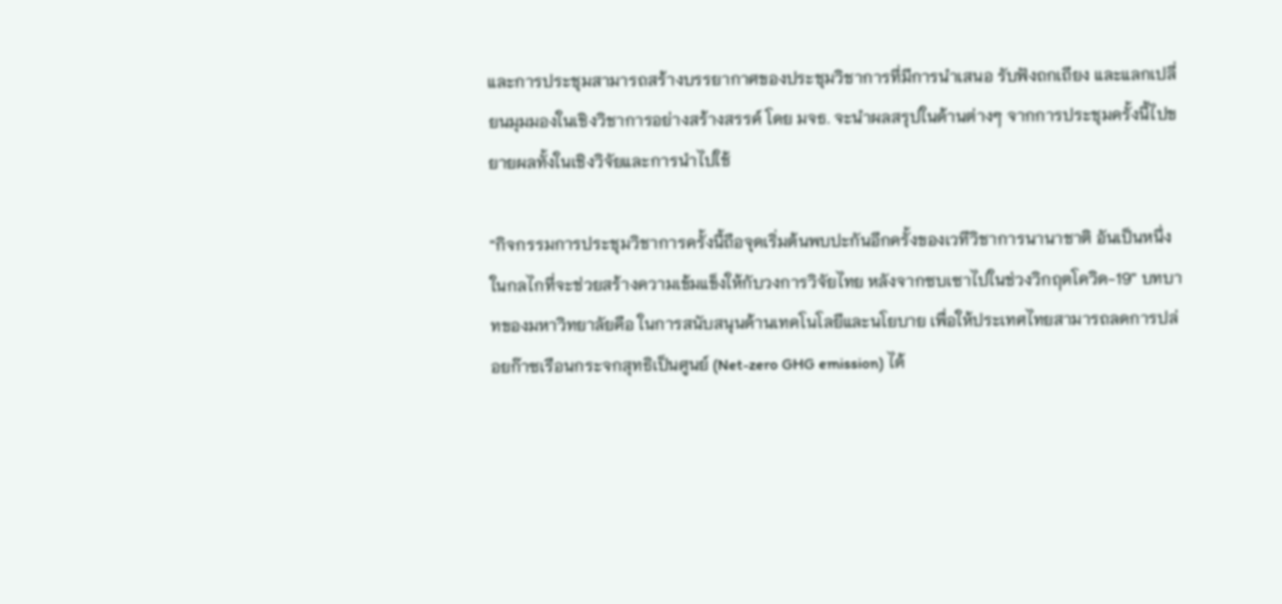และการประชุมสามารถสร้างบรรยากาศของประชุมวิชาการที่มีการนำเสนอ รับฟังถกเถียง และแลกเปลี่ยนมุมมองในเชิงวิชาการอย่างสร้างสรรค์ โดย มจธ. จะนำผลสรุปในด้านต่างๆ จากการประชุมครั้งนี้ไปขยายผลทั้งในเชิงวิจัยและการนำไปใช้

“กิจกรรมการประชุมวิชาการครั้งนี้ถือจุดเริ่มต้นพบปะกันอีกครั้งของเวทีวิชาการนานาชาติ อันเป็นหนึ่งในกลไกที่จะช่วยสร้างความเข้มแข็งให้กับวงการวิจัยไทย หลังจากซบเซาไปในช่วงวิกฤตโควิด-19” บทบาทของมหาวิทยาลัยคือ ในการสนับสนุนด้านเทคโนโลยีและนโยบาย เพื่อให้ประเทศไทยสามารถลดการปล่อยก๊าซเรือนกระจกสุทธิเป็นศูนย์ (Net-zero GHG emission) ได้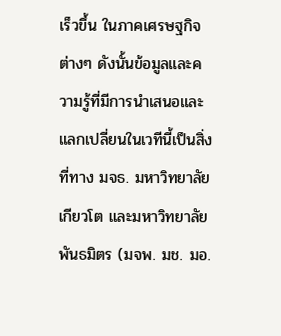เร็วขึ้น ในภาคเศรษฐกิจต่างๆ ดังนั้นข้อมูลและความรู้ที่มีการนำเสนอและแลกเปลี่ยนในเวทีนี้เป็นสิ่งที่ทาง มจธ. มหาวิทยาลัยเกียวโต และมหาวิทยาลัยพันธมิตร (มจพ. มช. มอ.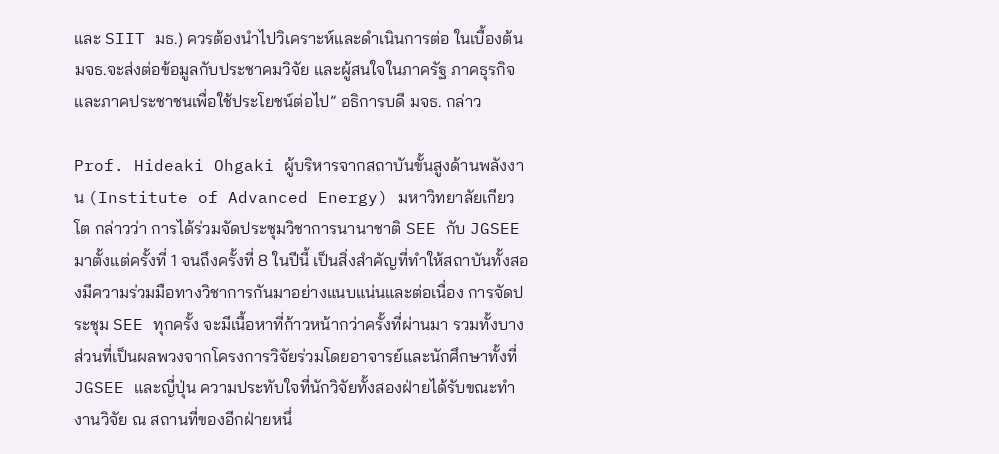และ SIIT มธ.) ควรต้องนำไปวิเคราะห์และดำเนินการต่อ ในเบื้องต้น มจธ.จะส่งต่อข้อมูลกับประชาคมวิจัย และผู้สนใจในภาครัฐ ภาคธุรกิจ และภาคประชาชนเพื่อใช้ประโยชน์ต่อไป” อธิการบดี มจธ. กล่าว

Prof. Hideaki Ohgaki ผู้บริหารจากสถาบันขั้นสูงด้านพลังงาน (Institute of Advanced Energy) มหาวิทยาลัยเกียวโต กล่าวว่า การได้ร่วมจัดประชุมวิชาการนานาชาติ SEE กับ JGSEE มาตั้งแต่ครั้งที่ 1 จนถึงครั้งที่ 8 ในปีนี้ เป็นสิ่งสำคัญที่ทำให้สถาบันทั้งสองมีความร่วมมือทางวิชาการกันมาอย่างแนบแน่นและต่อเนื่อง การจัดประชุม SEE ทุกครั้ง จะมีเนื้อหาที่ก้าวหน้ากว่าครั้งที่ผ่านมา รวมทั้งบางส่วนที่เป็นผลพวงจากโครงการวิจัยร่วมโดยอาจารย์และนักศึกษาทั้งที่JGSEE และญี่ปุ่น ความประทับใจที่นักวิจัยทั้งสองฝ่ายได้รับขณะทำงานวิจัย ณ สถานที่ของอีกฝ่ายหนึ่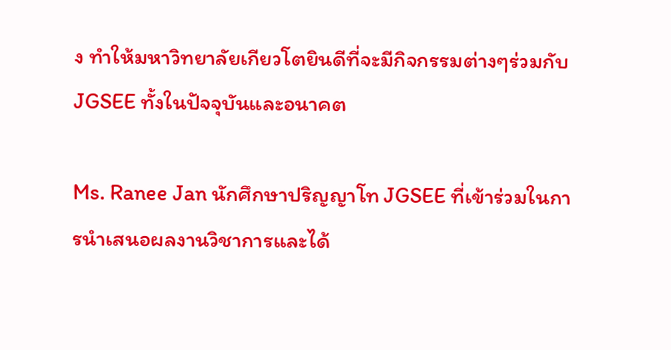ง ทำให้มหาวิทยาลัยเกียวโตยินดีที่จะมีกิจกรรมต่างๆร่วมกับ JGSEE ทั้งในปัจจุบันและอนาคต

Ms. Ranee Jan นักศึกษาปริญญาโท JGSEE ที่เข้าร่วมในการนำเสนอผลงานวิชาการและได้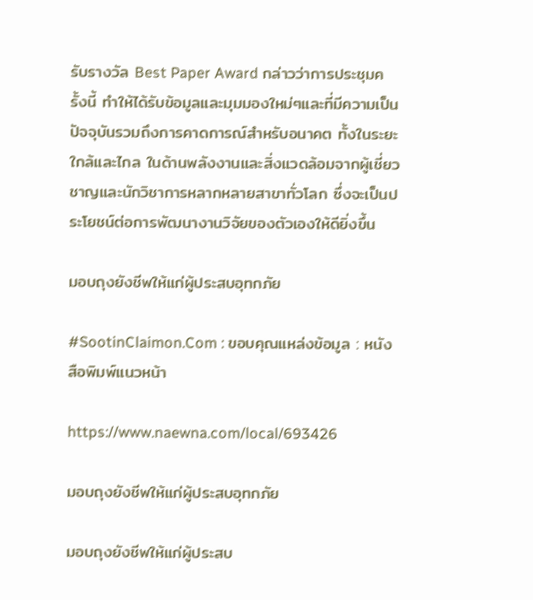รับรางวัล Best Paper Award กล่าวว่าการประชุมครั้งนี้ ทำให้ได้รับข้อมูลและมุมมองใหม่ๆและที่มีความเป็นปัจจุบันรวมถึงการคาดการณ์สำหรับอนาคต ทั้งในระยะใกล้และไกล ในด้านพลังงานและสิ่งแวดล้อมจากผู้เชี่ยวชาญและนักวิชาการหลากหลายสาขาทั่วโลก ซึ่งจะเป็นประโยชน์ต่อการพัฒนางานวิจัยของตัวเองให้ดียิ่งขึ้น

มอบถุงยังชีพให้แก่ผู้ประสบอุทกภัย

#SootinClaimon.Com : ขอบคุณแหล่งข้อมูล : หนังสือพิมพ์แนวหน้า

https://www.naewna.com/local/693426

มอบถุงยังชีพให้แก่ผู้ประสบอุทกภัย

มอบถุงยังชีพให้แก่ผู้ประสบ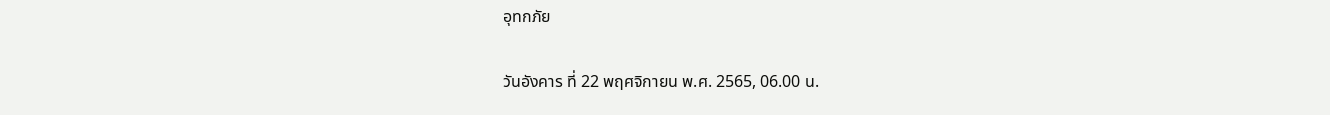อุทกภัย

วันอังคาร ที่ 22 พฤศจิกายน พ.ศ. 2565, 06.00 น.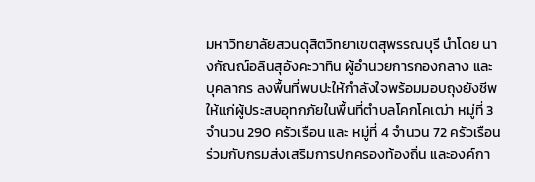มหาวิทยาลัยสวนดุสิตวิทยาเขตสุพรรณบุรี นำโดย นางกัณณ์อลินสุอังคะวาทิน ผู้อำนวยการกองกลาง และบุคลากร ลงพื้นที่พบปะให้กำลังใจพร้อมมอบถุงยังชีพให้แก่ผู้ประสบอุทกภัยในพื้นที่ตำบลโคกโคเฒ่า หมู่ที่ 3 จำนวน 290 ครัวเรือน และ หมู่ที่ 4 จำนวน 72 ครัวเรือน ร่วมกับกรมส่งเสริมการปกครองท้องถิ่น และองค์กา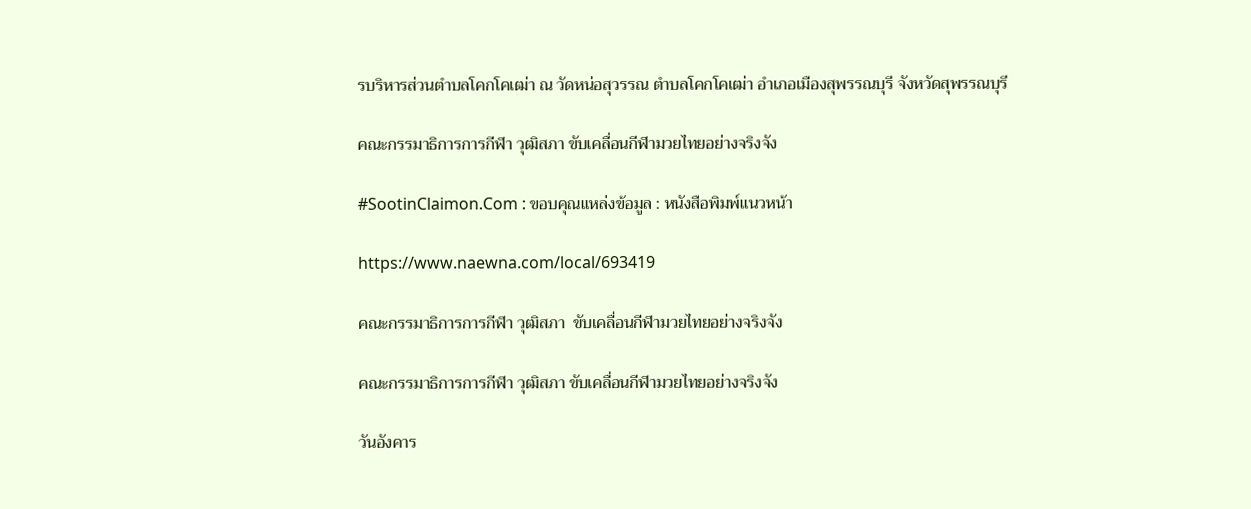รบริหารส่วนตำบลโคกโคเฒ่า ณ วัดหน่อสุวรรณ ตำบลโคกโคเฒ่า อำเภอเมืองสุพรรณบุรี จังหวัดสุพรรณบุรี

คณะกรรมาธิการการกีฬา วุฒิสภา ขับเคลื่อนกีฬามวยไทยอย่างจริงจัง

#SootinClaimon.Com : ขอบคุณแหล่งข้อมูล : หนังสือพิมพ์แนวหน้า

https://www.naewna.com/local/693419

คณะกรรมาธิการการกีฬา วุฒิสภา  ขับเคลื่อนกีฬามวยไทยอย่างจริงจัง

คณะกรรมาธิการการกีฬา วุฒิสภา ขับเคลื่อนกีฬามวยไทยอย่างจริงจัง

วันอังคาร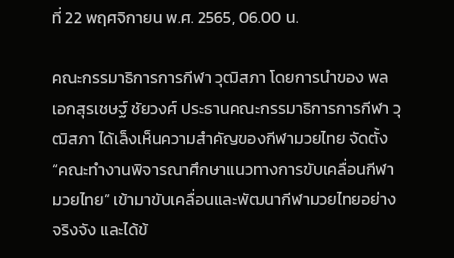ที่ 22 พฤศจิกายน พ.ศ. 2565, 06.00 น.

คณะกรรมาธิการการกีฬา วุฒิสภา โดยการนำของ พลเอกสุรเชษฐ์ ชัยวงศ์ ประธานคณะกรรมาธิการการกีฬา วุฒิสภา ได้เล็งเห็นความสำคัญของกีฬามวยไทย จัดตั้ง “คณะทำงานพิจารณาศึกษาแนวทางการขับเคลื่อนกีฬามวยไทย” เข้ามาขับเคลื่อนและพัฒนากีฬามวยไทยอย่างจริงจัง และได้ข้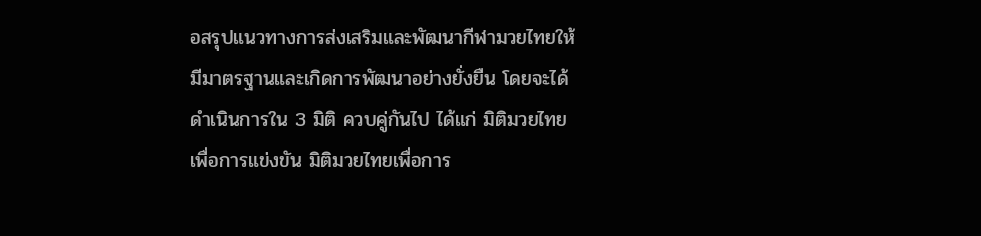อสรุปแนวทางการส่งเสริมและพัฒนากีฬามวยไทยให้มีมาตรฐานและเกิดการพัฒนาอย่างยั่งยืน โดยจะได้ดำเนินการใน 3 มิติ ควบคู่กันไป ได้แก่ มิติมวยไทยเพื่อการแข่งขัน มิติมวยไทยเพื่อการ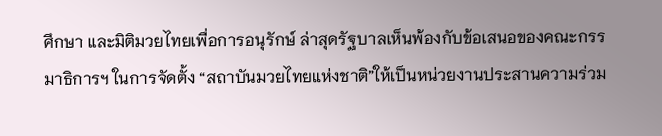ศึกษา และมิติมวยไทยเพื่อการอนุรักษ์ ล่าสุดรัฐบาลเห็นพ้องกับข้อเสนอของคณะกรรมาธิการฯ ในการจัดตั้ง “สถาบันมวยไทยแห่งชาติ”ให้เป็นหน่วยงานประสานความร่วม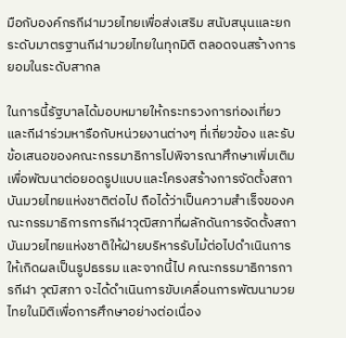มือกับองค์กรกีฬามวยไทยเพื่อส่งเสริม สนับสนุนและยกระดับมาตรฐานกีฬามวยไทยในทุกมิติ ตลอดจนสร้างการยอมในระดับสากล

ในการนี้รัฐบาลได้มอบหมายให้กระทรวงการท่องเที่ยวและกีฬาร่วมหารือกับหน่วยงานต่างๆ ที่เกี่ยวข้อง และรับข้อเสนอของคณะกรรมาธิการไปพิจารณาศึกษาเพิ่มเติม เพื่อพัฒนาต่อยอดรูปแบบและโครงสร้างการจัดตั้งสถาบันมวยไทยแห่งชาติต่อไป ถือได้ว่าเป็นความสำเร็จของคณะกรรมาธิการการกีฬาวุฒิสภาที่ผลักดันการจัดตั้งสถาบันมวยไทยแห่งชาติให้ฝ่ายบริหารรับไม้ต่อไปดำเนินการให้เกิดผลเป็นรูปธรรม และจากนี้ไป คณะกรรมาธิการการกีฬา วุฒิสภา จะได้ดำเนินการขับเคลื่อนการพัฒนามวยไทยในมิติเพื่อการศึกษาอย่างต่อเนื่อง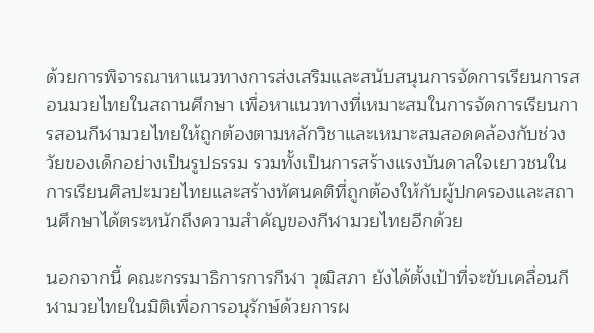ด้วยการพิจารณาหาแนวทางการส่งเสริมและสนับสนุนการจัดการเรียนการสอนมวยไทยในสถานศึกษา เพื่อหาแนวทางที่เหมาะสมในการจัดการเรียนการสอนกีฬามวยไทยให้ถูกต้องตามหลักวิชาและเหมาะสมสอดคล้องกับช่วงวัยของเด็กอย่างเป็นรูปธรรม รวมทั้งเป็นการสร้างแรงบันดาลใจเยาวชนในการเรียนศิลปะมวยไทยและสร้างทัศนคติที่ถูกต้องให้กับผู้ปกครองและสถานศึกษาได้ตระหนักถึงความสำคัญของกีฬามวยไทยอีกด้วย

นอกจากนี้ คณะกรรมาธิการการกีฬา วุฒิสภา ยังได้ตั้งเป้าที่จะขับเคลื่อนกีฬามวยไทยในมิติเพื่อการอนุรักษ์ด้วยการผ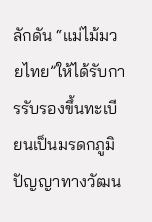ลักดัน “แม่ไม้มวยไทย”ให้ได้รับการรับรองขึ้นทะเบียนเป็นมรดกภูมิปัญญาทางวัฒน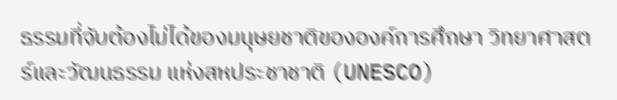ธรรมที่จับต้องไม่ได้ของมนุษยชาติขององค์การศึกษา วิทยาศาสตร์และวัฒนธรรม แห่งสหประชาชาติ (UNESCO)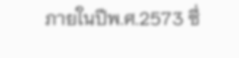ภายในปีพ.ศ.2573 ซึ่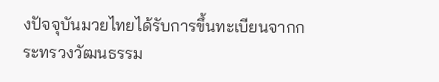งปัจจุบันมวยไทยได้รับการขึ้นทะเบียนจากกระทรวงวัฒนธรรม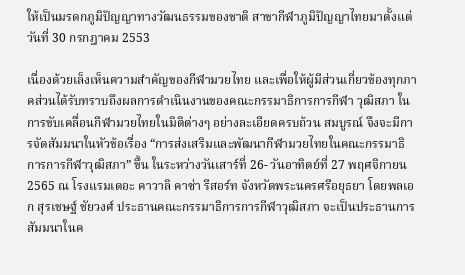ให้เป็นมรดกภูมิปัญญาทางวัฒนธรรมของชาติ สาขากีฬาภูมิปัญญาไทยมาตั้งแต่วันที่ 30 กรกฎาคม 2553

เนื่องด้วยเล็งเห็นความสำคัญของกีฬามวยไทย และเพื่อให้ผู้มีส่วนเกี่ยวข้องทุกภาคส่วนได้รับทราบถึงผลการดำเนินงานของคณะกรรมาธิการการกีฬา วุฒิสภา ในการขับเคลื่อนกีฬามวยไทยในมิติต่างๆ อย่างละเอียดครบถ้วน สมบูรณ์ จึงจะมีการจัดสัมมนาในหัวข้อเรื่อง “การส่งเสริมและพัฒนากีฬามวยไทยในคณะกรรมาธิการการกีฬาวุฒิสภา” ขึ้น ในระหว่างวันเสาร์ที่ 26- วันอาทิตย์ที่ 27 พฤศจิกายน 2565 ณ โรงแรมเดอะ คาวาลิ คาซ่า รีสอร์ท จังหวัดพระนครศรีอยุธยา โดยพลเอก สุรเชษฐ์ ชัยวงศ์ ประธานคณะกรรมาธิการการกีฬาวุฒิสภา จะเป็นประธานการสัมมนาในค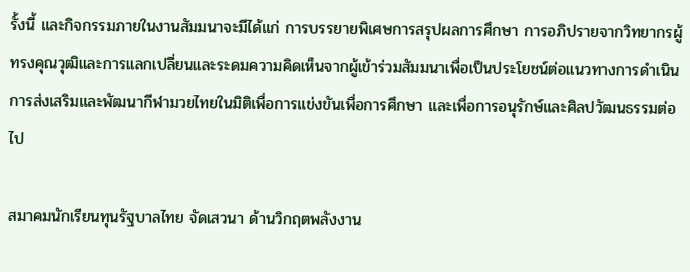รั้งนี้ และกิจกรรมภายในงานสัมมนาจะมีได้แก่ การบรรยายพิเศษการสรุปผลการศึกษา การอภิปรายจากวิทยากรผู้ทรงคุณวุฒิและการแลกเปลี่ยนและระดมความคิดเห็นจากผู้เข้าร่วมสัมมนาเพื่อเป็นประโยชน์ต่อแนวทางการดำเนินการส่งเสริมและพัฒนากีฬามวยไทยในมิติเพื่อการแข่งขันเพื่อการศึกษา และเพื่อการอนุรักษ์และศิลปวัฒนธรรมต่อไป

สมาคมนักเรียนทุนรัฐบาลไทย จัดเสวนา ด้านวิกฤตพลังงาน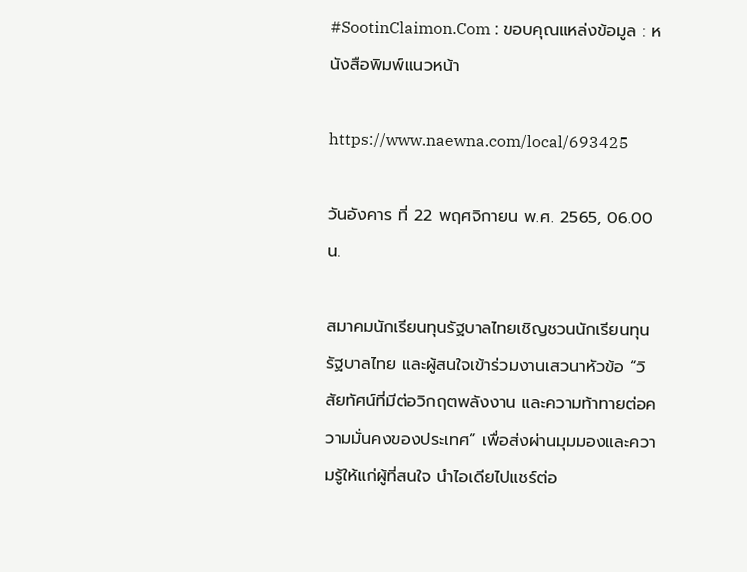#SootinClaimon.Com : ขอบคุณแหล่งข้อมูล : หนังสือพิมพ์แนวหน้า

https://www.naewna.com/local/693425

วันอังคาร ที่ 22 พฤศจิกายน พ.ศ. 2565, 06.00 น.

สมาคมนักเรียนทุนรัฐบาลไทยเชิญชวนนักเรียนทุนรัฐบาลไทย และผู้สนใจเข้าร่วมงานเสวนาหัวข้อ “วิสัยทัศน์ที่มีต่อวิกฤตพลังงาน และความท้าทายต่อความมั่นคงของประเทศ” เพื่อส่งผ่านมุมมองและความรู้ให้แก่ผู้ที่สนใจ นำไอเดียไปแชร์ต่อ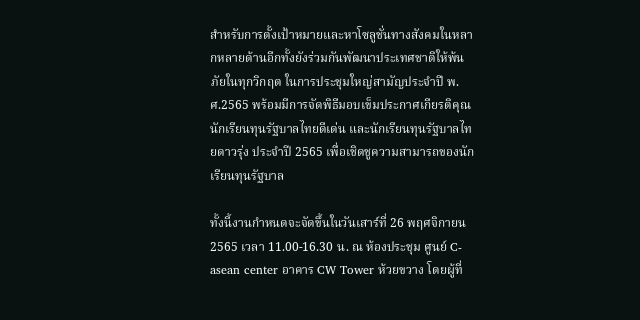สำหรับการตั้งเป้าหมายและหาโซลูชั่นทางสังคมในหลากหลายด้านอีกทั้งยังร่วมกันพัฒนาประเทศชาติให้พ้นภัยในทุกวิกฤต ในการประชุมใหญ่สามัญประจำปี พ.ศ.2565 พร้อมมีการจัดพิธีมอบเข็มประกาศเกียรติคุณนักเรียนทุนรัฐบาลไทยดีเด่น และนักเรียนทุนรัฐบาลไทยดาวรุ่ง ประจำปี 2565 เพื่อเชิดชูความสามารถของนักเรียนทุนรัฐบาล

ทั้งนี้งานกำหนดจะจัดขึ้นในวันเสาร์ที่ 26 พฤศจิกายน 2565 เวลา 11.00-16.30 น. ณ ห้องประชุม ศูนย์ C-asean center อาคาร CW Tower ห้วยขวาง โดยผู้ที่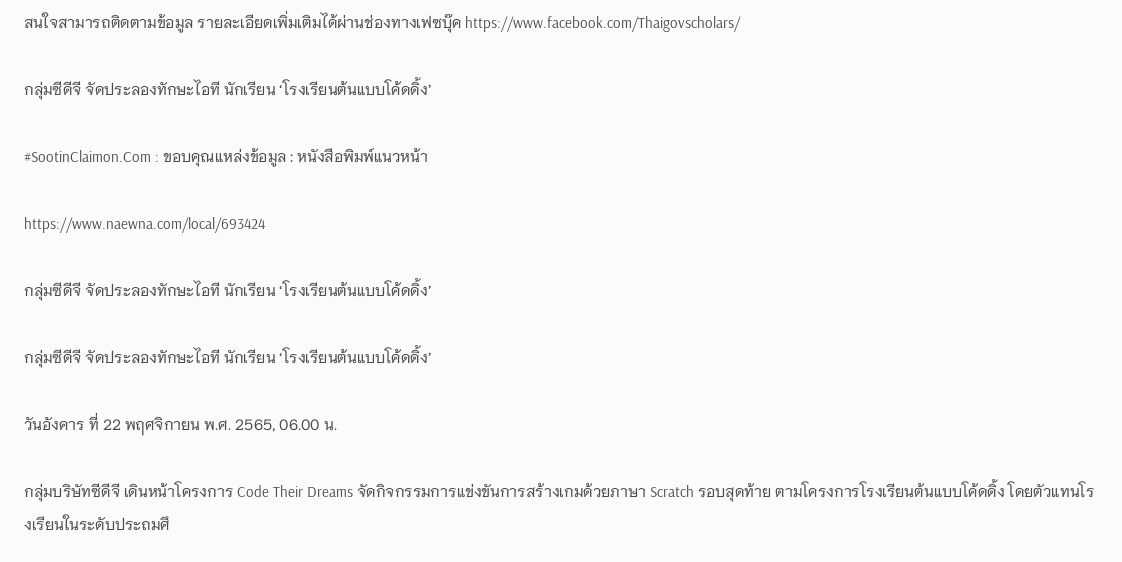สนใจสามารถติดตามข้อมูล รายละเอียดเพิ่มเติมได้ผ่านช่องทางเฟซบุ๊ค https://www.facebook.com/Thaigovscholars/

กลุ่มซีดีจี จัดประลองทักษะไอที นักเรียน ‘โรงเรียนต้นแบบโค้ดดิ้ง’

#SootinClaimon.Com : ขอบคุณแหล่งข้อมูล : หนังสือพิมพ์แนวหน้า

https://www.naewna.com/local/693424

กลุ่มซีดีจี จัดประลองทักษะไอที นักเรียน ‘โรงเรียนต้นแบบโค้ดดิ้ง’

กลุ่มซีดีจี จัดประลองทักษะไอที นักเรียน ‘โรงเรียนต้นแบบโค้ดดิ้ง’

วันอังคาร ที่ 22 พฤศจิกายน พ.ศ. 2565, 06.00 น.

กลุ่มบริษัทซีดีจี เดินหน้าโครงการ Code Their Dreams จัดกิจกรรมการแข่งขันการสร้างเกมด้วยภาษา Scratch รอบสุดท้าย ตามโครงการโรงเรียนต้นแบบโค้ดดิ้ง โดยตัวแทนโรงเรียนในระดับประถมศึ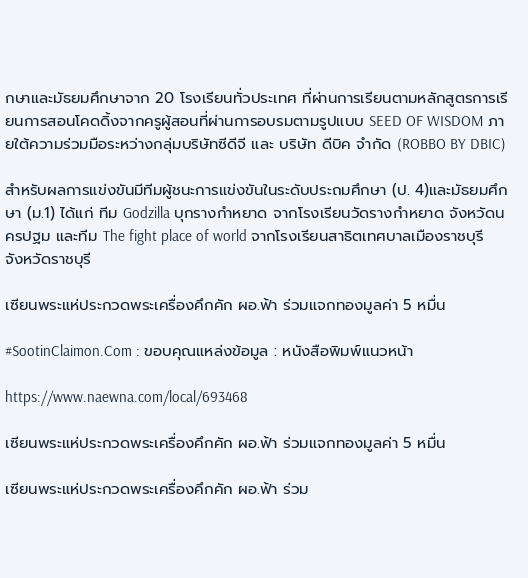กษาและมัธยมศึกษาจาก 20 โรงเรียนทั่วประเทศ ที่ผ่านการเรียนตามหลักสูตรการเรียนการสอนโคดดิ้งจากครูผู้สอนที่ผ่านการอบรมตามรูปแบบ SEED OF WISDOM ภายใต้ความร่วมมือระหว่างกลุ่มบริษัทซีดีจี และ บริษัท ดีบิค จำกัด (ROBBO BY DBIC)

สำหรับผลการแข่งขันมีทีมผู้ชนะการแข่งขันในระดับประถมศึกษา (ป. 4)และมัธยมศึกษา (ม.1) ได้แก่ ทีม Godzilla บุกรางกำหยาด จากโรงเรียนวัดรางกำหยาด จังหวัดนครปฐม และทีม The fight place of world จากโรงเรียนสาธิตเทศบาลเมืองราชบุรี จังหวัดราชบุรี

เซียนพระแห่ประกวดพระเครื่องคึกคัก ผอ.ฟ้า ร่วมแจกทองมูลค่า 5 หมื่น

#SootinClaimon.Com : ขอบคุณแหล่งข้อมูล : หนังสือพิมพ์แนวหน้า

https://www.naewna.com/local/693468

เซียนพระแห่ประกวดพระเครื่องคึกคัก ผอ.ฟ้า ร่วมแจกทองมูลค่า 5 หมื่น

เซียนพระแห่ประกวดพระเครื่องคึกคัก ผอ.ฟ้า ร่วม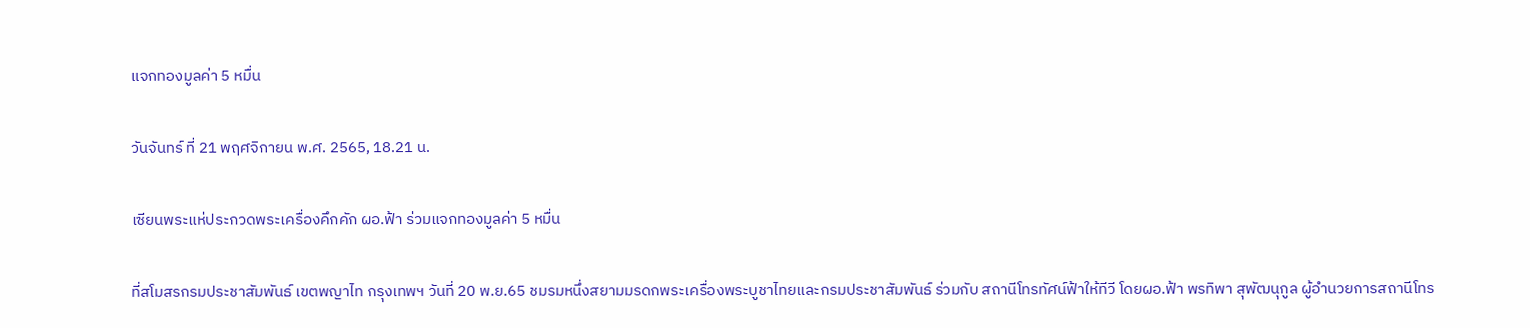แจกทองมูลค่า 5 หมื่น

วันจันทร์ ที่ 21 พฤศจิกายน พ.ศ. 2565, 18.21 น.

เซียนพระแห่ประกวดพระเครื่องคึกคัก ผอ.ฟ้า ร่วมแจกทองมูลค่า 5 หมื่น

ที่สโมสรกรมประชาสัมพันธ์ เขตพญาไท กรุงเทพฯ วันที่ 20 พ.ย.65 ชมรมหนึ่งสยามมรดกพระเครื่องพระบูชาไทยและกรมประชาสัมพันธ์ ร่วมกับ สถานีโทรทัศน์ฟ้าให้ทีวี โดยผอ.ฟ้า พรทิพา สุพัฒนุกูล ผู้อำนวยการสถานีโทร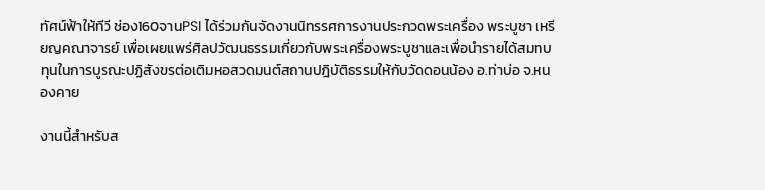ทัศน์ฟ้าให้ทีวี ช่อง160จานPSI ได้ร่วมกันจัดงานนิทรรศการงานประกวดพระเครื่อง พระบูชา เหรียญคณาจารย์ เพื่อเผยแพร่ศิลปวัฒนธรรมเกี่ยวกับพระเครื่องพระบูชาและเพื่อนำรายได้สมทบทุนในการบูรณะปฏิสังขรต่อเติมหอสวดมนต์สถานปฎิบัติธรรมให้กับวัดดอนน้อง อ.ท่าบ่อ จ.หนองคาย

งานนี้สำหรับส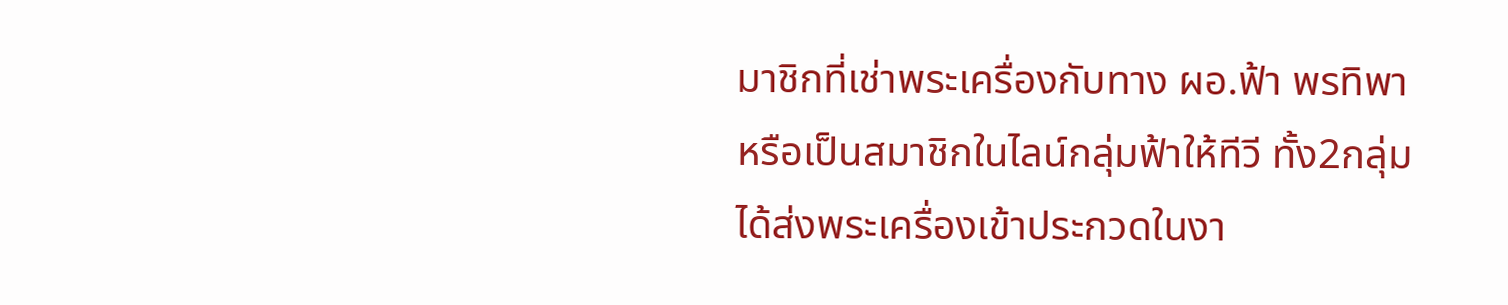มาชิกที่เช่าพระเครื่องกับทาง ผอ.ฟ้า พรทิพา หรือเป็นสมาชิกในไลน์กลุ่มฟ้าให้ทีวี ทั้ง2กลุ่ม ได้ส่งพระเครื่องเข้าประกวดในงา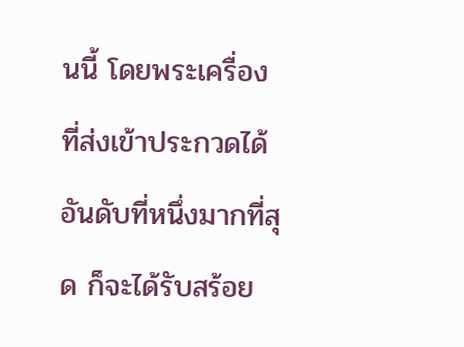นนี้ โดยพระเครื่องที่ส่งเข้าประกวดได้อันดับที่หนึ่งมากที่สุด ก็จะได้รับสร้อย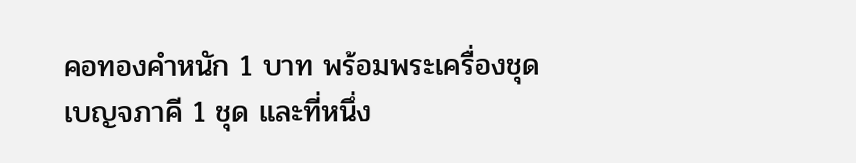คอทองคำหนัก 1 บาท พร้อมพระเครื่องชุดเบญจภาคี 1 ชุด และที่หนึ่ง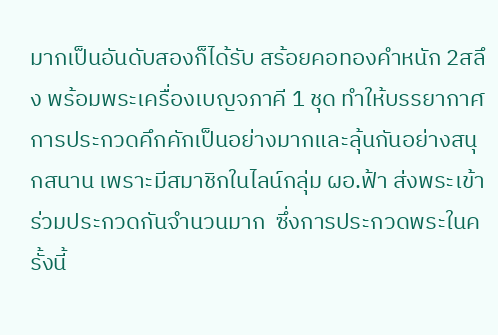มากเป็นอันดับสองก็ได้รับ สร้อยคอทองคำหนัก 2สลึง พร้อมพระเครื่องเบญจภาคี 1 ชุด ทำให้บรรยากาศการประกวดคึกคักเป็นอย่างมากและลุ้นกันอย่างสนุกสนาน เพราะมีสมาชิกในไลน์กลุ่ม ผอ.ฟ้า ส่งพระเข้าร่วมประกวดกันจำนวนมาก  ซึ่งการประกวดพระในครั้งนี้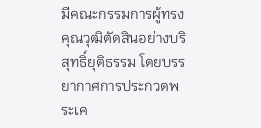มีคณะกรรมการผู้ทรงคุณวุฒิตัดสินอย่างบริสุทธิ์ยุติธรรม โดยบรรยากาศการประกวดพระเค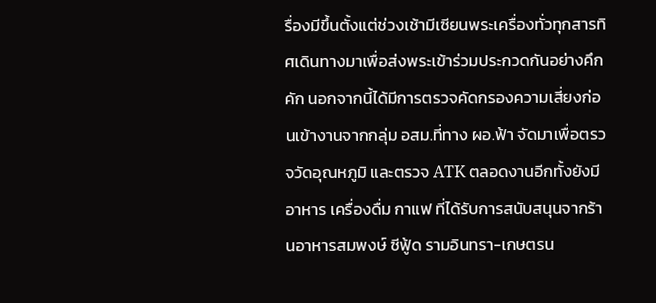รื่องมีขึ้นตั้งแต่ช่วงเช้ามีเซียนพระเครื่องทั่วทุกสารทิศเดินทางมาเพื่อส่งพระเข้าร่วมประกวดกันอย่างคึกคัก นอกจากนี้ได้มีการตรวจคัดกรองความเสี่ยงก่อนเข้างานจากกลุ่ม อสม.ที่ทาง ผอ.ฟ้า จัดมาเพื่อตรวจวัดอุณหภูมิ และตรวจ ATK ตลอดงานอีกทั้งยังมีอาหาร เครื่องดื่ม กาแฟ ที่ได้รับการสนับสนุนจากร้านอาหารสมพงษ์ ซีฟู้ด รามอินทรา-เกษตรน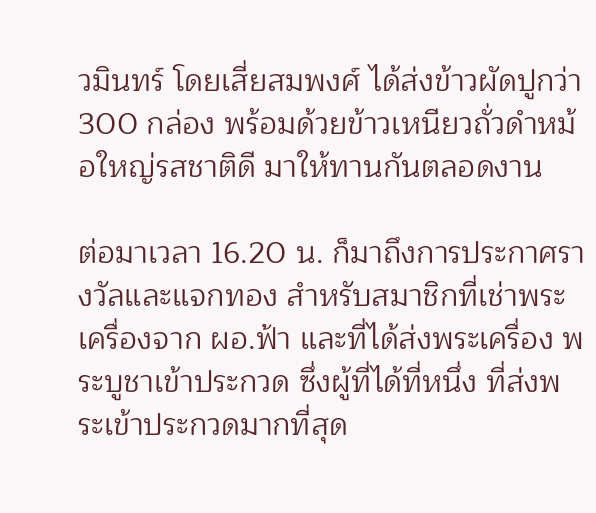วมินทร์ โดยเสี่ยสมพงศ์ ได้ส่งข้าวผัดปูกว่า 300 กล่อง พร้อมด้วยข้าวเหนียวถั่วดำหม้อใหญ่รสชาติดี มาให้ทานกันตลอดงาน

ต่อมาเวลา 16.20 น. ก็มาถึงการประกาศรางวัลและแจกทอง สำหรับสมาชิกที่เช่าพระเครื่องจาก ผอ.ฟ้า และที่ได้ส่งพระเครื่อง พระบูชาเข้าประกวด ซึ่งผู้ที่ได้ที่หนึ่ง ที่ส่งพระเข้าประกวดมากที่สุด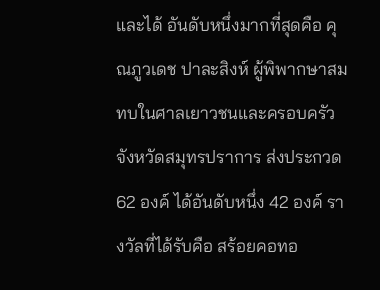และได้ อันดับหนึ่งมากที่สุดคือ คุณภูวเดช ปาละสิงห์ ผู้พิพากษาสมทบในศาลเยาวชนและครอบครัวจังหวัดสมุทรปราการ ส่งประกวด 62 องค์ ได้อันดับหนึ่ง 42 องค์ รางวัลที่ได้รับคือ สร้อยคอทอ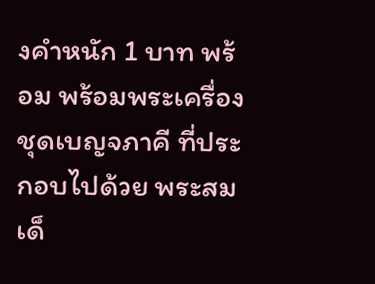งคำหนัก 1 บาท พร้อม พร้อมพระเครื่องชุดเบญจภาคี ที่ประกอบไปด้วย พระสมเด็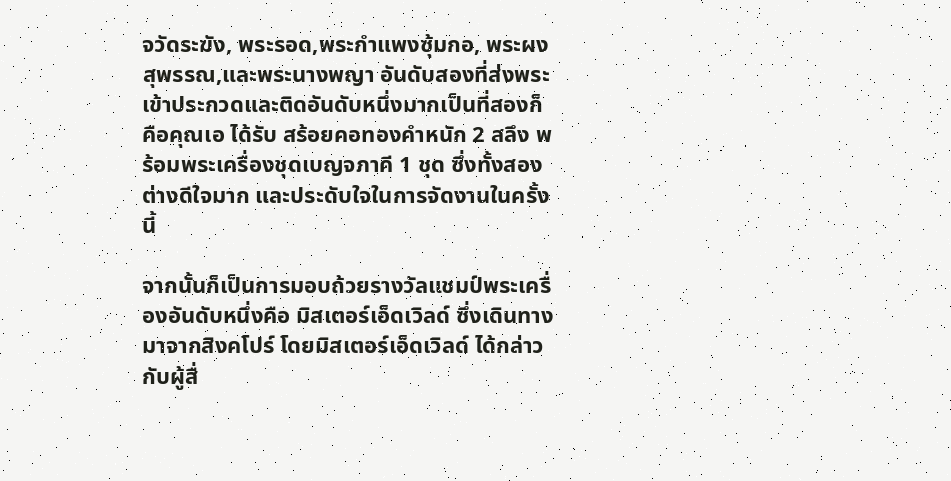จวัดระฆัง, พระรอด,พระกำแพงซุ้มกอ, พระผงสุพรรณ,และพระนางพญา อันดับสองที่ส่งพระเข้าประกวดและติดอันดับหนึ่งมากเป็นที่สองก็คือคุณเอ ได้รับ สร้อยคอทองคำหนัก 2 สลึง พร้อมพระเครื่องชุดเบญจภาคี 1 ชุด ซึ่งทั้งสองต่างดีใจมาก และประดับใจในการจัดงานในครั้งนี้

จากนั้นก็เป็นการมอบถ้วยรางวัลแชมป์พระเครื่องอันดับหนึ่งคือ มิสเตอร์เอ็ดเวิลด์ ซึ่งเดินทางมาจากสิงคโปร์ โดยมิสเตอร์เอ็ดเวิลด์ ได้กล่าวกับผู้สื่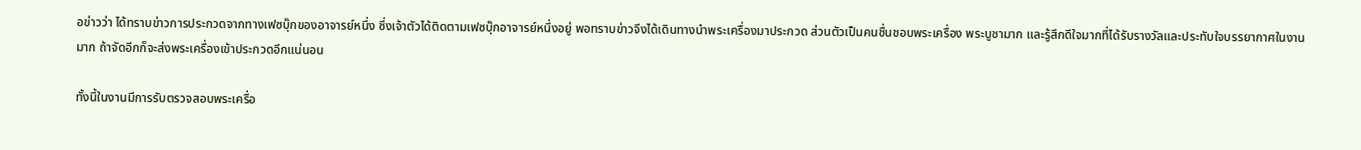อข่าวว่า ได้ทราบข่าวการประกวดจากทางเฟซบุ๊กของอาจารย์หนึ่ง ซึ่งเจ้าตัวได้ติดตามเฟซบุ๊กอาจารย์หนึ่งอยู่ พอทราบข่าวจึงได้เดินทางนำพระเครื่องมาประกวด ส่วนตัวเป็นคนชื่นชอบพระเครื่อง พระบูชามาก และรู้สึกดีใจมากที่ได้รับรางวัลและประทับใจบรรยากาศในงานมาก ถ้าจัดอีกก็จะส่งพระเครื่องเข้าประกวดอีกแน่นอน

ทั้งนี้ในงานมีการรับตรวจสอบพระเครื่อ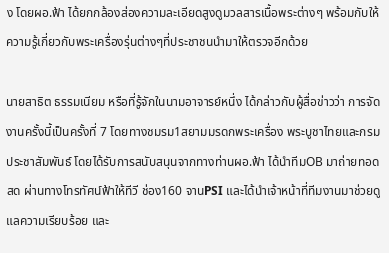ง โดยผอ.ฟ้า ได้ยกกล้องส่องความละเอียดสูงดูมวลสารเนื้อพระต่างๆ พร้อมกับให้ความรู้เกี่ยวกับพระเครื่องรุ่นต่างๆที่ประชาชนนำมาให้ตรวจอีกด้วย

นายสาธิต ธรรมเนียม หรือที่รู้จักในนามอาจารย์หนึ่ง ได้กล่าวกับผู้สื่อข่าวว่า การจัดงานครั้งนี้เป็นครั้งที่ 7 โดยทางชมรม1สยามมรดกพระเครื่อง พระบูชาไทยและกรมประชาสัมพันธ์ โดยได้รับการสนับสนุนจากทางท่านผอ.ฟ้า ได้นำทีมOB มาถ่ายทอดสด ผ่านทางโทรทัศน์ฟ้าให้ทีวี ช่อง160 จานPSI และได้นำเจ้าหน้าที่ทีมงานมาช่วยดูแลความเรียบร้อย และ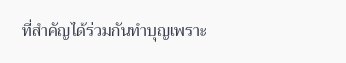ที่สำคัญได้ร่วมกันทำบุญเพราะ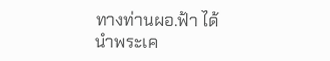ทางท่านผอ.ฟ้า ได้ นำพระเค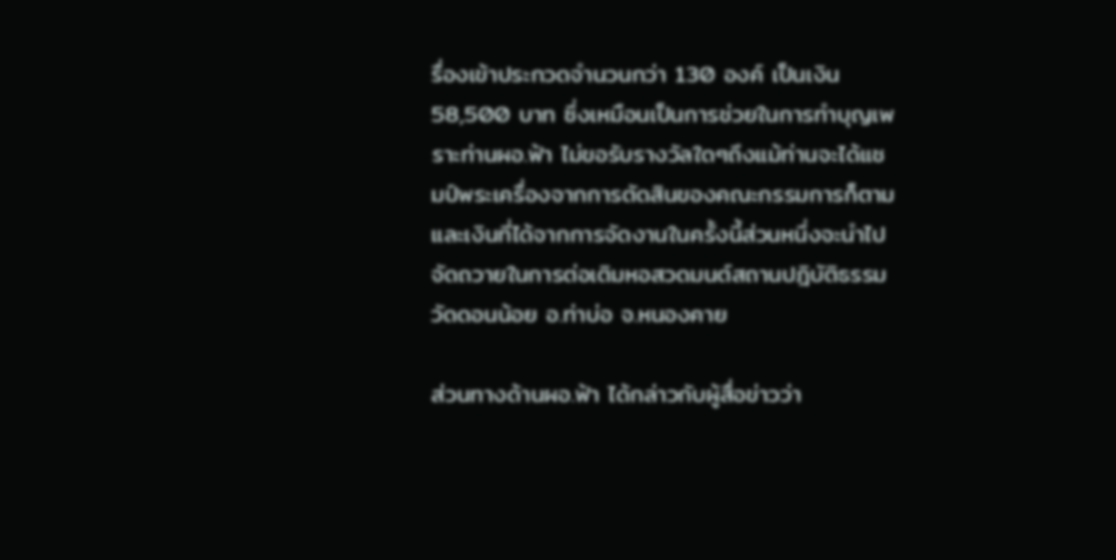รื่องเข้าประกวดจำนวนกว่า 130 องค์ เป็นเงิน 58,500 บาท ซึ่งเหมือนเป็นการช่วยในการทำบุญเพราะท่านผอ.ฟ้า ไม่ขอรับรางวัลใดๆถึงแม้ท่านจะได้แชมป์พระเครื่องจากการตัดสินของคณะกรรมการก็ตาม และเงินที่ได้จากการจัดงานในครั้งนี้ส่วนหนึ่งจะนำไปจัดถวายในการต่อเติมหอสวดมนต์สถานปฎิบัติธรรม วัดดอนน้อย อ.ท่าบ่อ จ.หนองคาย

ส่วนทางด้านผอ.ฟ้า ได้กล่าวกับผู้สื่อข่าวว่า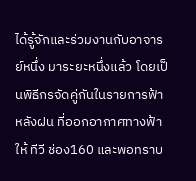ได้รู้จักและร่วมงานกับอาจารย์หนึ่ง มาระยะหนึ่งแล้ว โดยเป็นพิธีกรจัดคู่กันในรายการฟ้าหลังฝน ที่ออกอากาศทางฟ้าให้ ทีวี ช่อง160 และพอทราบ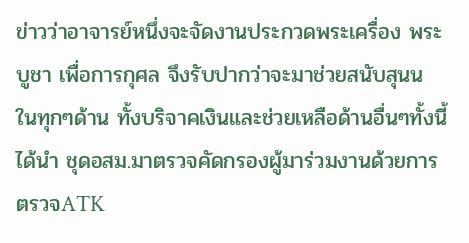ข่าวว่าอาจารย์หนึ่งจะจัดงานประกวดพระเครื่อง พระบูชา เพื่อการกุศล จึงรับปากว่าจะมาช่วยสนับสุนน ในทุกๆด้าน ทั้งบริจาคเงินและช่วยเหลือด้านอื่นๆทั้งนี้ได้นำ ชุดอสม.มาตรวจคัดกรองผู้มาร่วมงานด้วยการตรวจATK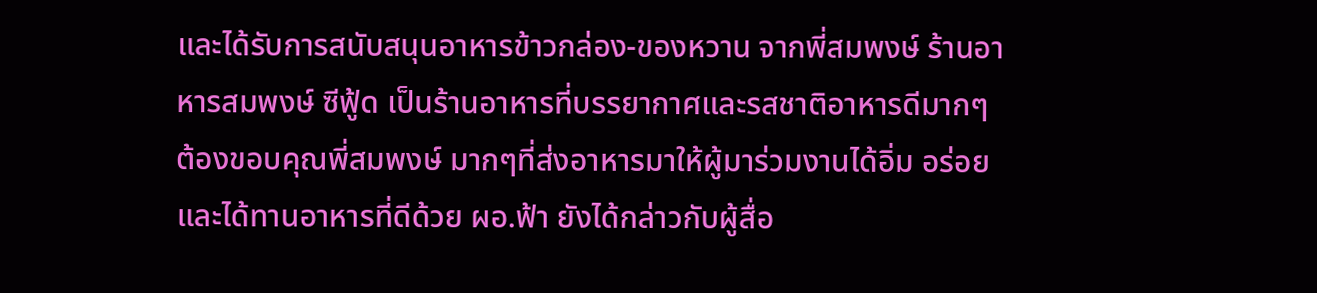และได้รับการสนับสนุนอาหารข้าวกล่อง-ของหวาน จากพี่สมพงษ์ ร้านอาหารสมพงษ์ ซีฟู้ด เป็นร้านอาหารที่บรรยากาศและรสชาติอาหารดีมากๆ ต้องขอบคุณพี่สมพงษ์ มากๆที่ส่งอาหารมาให้ผู้มาร่วมงานได้อิ่ม อร่อย และได้ทานอาหารที่ดีด้วย ผอ.ฟ้า ยังได้กล่าวกับผู้สื่อ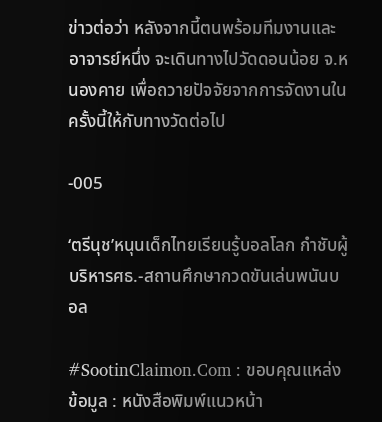ข่าวต่อว่า หลังจากนี้ตนพร้อมทีมงานและอาจารย์หนึ่ง จะเดินทางไปวัดดอนน้อย จ.หนองคาย เพื่อถวายปัจจัยจากการจัดงานในครั้งนี้ให้กับทางวัดต่อไป

-005

‘ตรีนุช’หนุนเด็กไทยเรียนรู้บอลโลก กำชับผู้บริหารศธ.-สถานศึกษากวดขันเล่นพนันบอล

#SootinClaimon.Com : ขอบคุณแหล่งข้อมูล : หนังสือพิมพ์แนวหน้า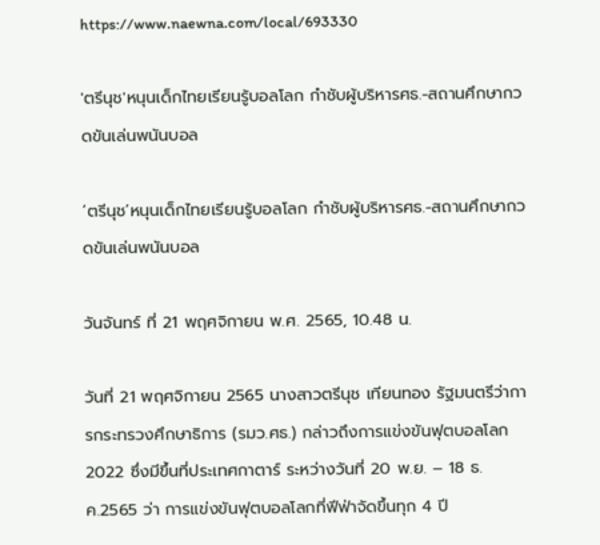https://www.naewna.com/local/693330

'ตรีนุช'หนุนเด็กไทยเรียนรู้บอลโลก กำชับผู้บริหารศธ.-สถานศึกษากวดขันเล่นพนันบอล

‘ตรีนุช’หนุนเด็กไทยเรียนรู้บอลโลก กำชับผู้บริหารศธ.-สถานศึกษากวดขันเล่นพนันบอล

วันจันทร์ ที่ 21 พฤศจิกายน พ.ศ. 2565, 10.48 น.

วันที่ 21 พฤศจิกายน 2565 นางสาวตรีนุช เทียนทอง รัฐมนตรีว่าการกระทรวงศึกษาธิการ (รมว.ศธ.) กล่าวถึงการแข่งขันฟุตบอลโลก 2022 ซึ่งมีขึ้นที่ประเทศกาตาร์ ระหว่างวันที่ 20 พ.ย. – 18 ธ.ค.2565 ว่า การแข่งขันฟุตบอลโลกที่ฟีฟ่าจัดขึ้นทุก 4 ปี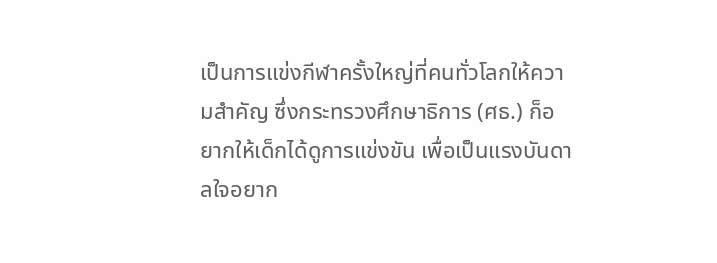เป็นการแข่งกีฬาครั้งใหญ่ที่คนทั่วโลกให้ความสำคัญ ซึ่งกระทรวงศึกษาธิการ (ศธ.) ก็อยากให้เด็กได้ดูการแข่งขัน เพื่อเป็นแรงบันดาลใจอยาก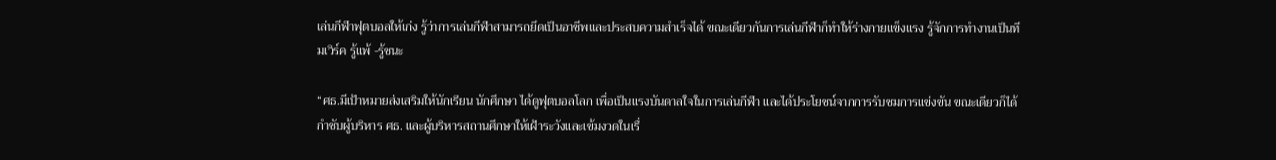เล่นกีฬาฟุตบอลให้เก่ง รู้ว่าการเล่นกีฬาสามารถยึดเป็นอาชีพและประสบความสำเร็จได้ ขณะเดียวกันการเล่นกีฬาก็ทำให้ร่างกายแข็งแรง รู้จักการทำงานเป็นทีมเวิร์ค รู้แพ้ -รู้ชนะ

“ศธ.มีเป้าหมายส่งเสริมให้นักเรียน นักศึกษา ได้ดูฟุตบอลโลก เพื่อเป็นแรงบันดาลใจในการเล่นกีฬา และได้ประโยชน์จากการรับชมการแข่งขัน ขณะเดียวก็ได้กำชับผู้บริหาร ศธ. และผู้บริหารสถานศึกษาให้เฝ้าระวังและเข้มงวดในเรื่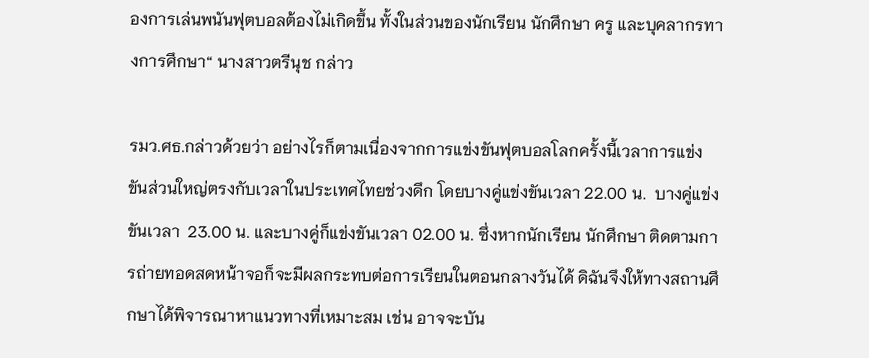องการเล่นพนันฟุตบอลต้องไม่เกิดขึ้น ทั้งในส่วนของนักเรียน นักศึกษา ครู และบุคลากรทางการศึกษา“ นางสาวตรีนุช กล่าว

รมว.ศธ.กล่าวด้วยว่า อย่างไรก็ตามเนื่องจากการแข่งขันฟุตบอลโลกครั้งนี้เวลาการแข่งขันส่วนใหญ่ตรงกับเวลาในประเทศไทยช่วงดึก โดยบางคู่แข่งขันเวลา 22.00 น.  บางคู่แข่งขันเวลา  23.00 น. และบางคู่ก็แข่งขันเวลา 02.00 น. ซึ่งหากนักเรียน นักศึกษา ติดตามการถ่ายทอดสดหน้าจอก็จะมีผลกระทบต่อการเรียนในตอนกลางวันได้ ดิฉันจึงให้ทางสถานศึกษาได้พิจารณาหาแนวทางที่เหมาะสม เช่น อาจจะบัน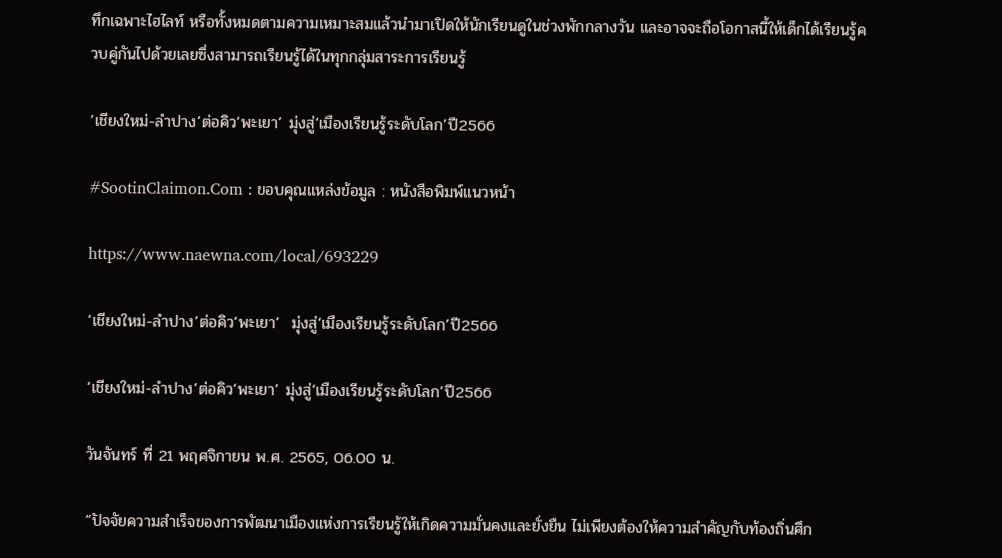ทึกเฉพาะไฮไลท์ หรือทั้งหมดตามความเหมาะสมแล้วนำมาเปิดให้นักเรียนดูในช่วงพักกลางวัน และอาจจะถือโอกาสนี้ให้เด็กได้เรียนรู้ควบคู่กันไปด้วยเลยซึ่งสามารถเรียนรู้ได้ในทุกกลุ่มสาระการเรียนรู้

‘เชียงใหม่-ลำปาง’ต่อคิว‘พะเยา’ มุ่งสู่‘เมืองเรียนรู้ระดับโลก’ปี2566

#SootinClaimon.Com : ขอบคุณแหล่งข้อมูล : หนังสือพิมพ์แนวหน้า

https://www.naewna.com/local/693229

‘เชียงใหม่-ลำปาง’ต่อคิว‘พะเยา’  มุ่งสู่‘เมืองเรียนรู้ระดับโลก’ปี2566

‘เชียงใหม่-ลำปาง’ต่อคิว‘พะเยา’ มุ่งสู่‘เมืองเรียนรู้ระดับโลก’ปี2566

วันจันทร์ ที่ 21 พฤศจิกายน พ.ศ. 2565, 06.00 น.

“ปัจจัยความสำเร็จของการพัฒนาเมืองแห่งการเรียนรู้ให้เกิดความมั่นคงและยั่งยืน ไม่เพียงต้องให้ความสำคัญกับท้องถิ่นศึก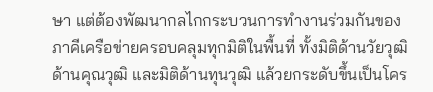ษา แต่ต้องพัฒนากลไกกระบวนการทำงานร่วมกันของภาคีเครือข่ายครอบคลุมทุกมิติในพื้นที่ ทั้งมิติด้านวัยวุฒิ ด้านคุณวุฒิ และมิติด้านทุนวุฒิ แล้วยกระดับขึ้นเป็นโคร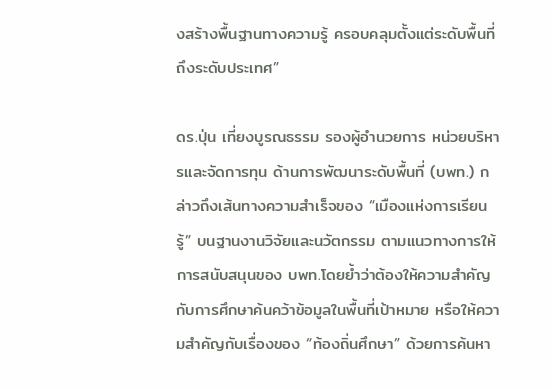งสร้างพื้นฐานทางความรู้ ครอบคลุมตั้งแต่ระดับพื้นที่ ถึงระดับประเทศ”

ดร.ปุ่น เที่ยงบูรณธรรม รองผู้อำนวยการ หน่วยบริหารและจัดการทุน ด้านการพัฒนาระดับพื้นที่ (บพท.) กล่าวถึงเส้นทางความสำเร็จของ “เมืองแห่งการเรียนรู้” บนฐานงานวิจัยและนวัตกรรม ตามแนวทางการให้การสนับสนุนของ บพท.โดยย้ำว่าต้องให้ความสำคัญกับการศึกษาค้นคว้าข้อมูลในพื้นที่เป้าหมาย หรือให้ความสำคัญกับเรื่องของ “ท้องถิ่นศึกษา” ด้วยการค้นหา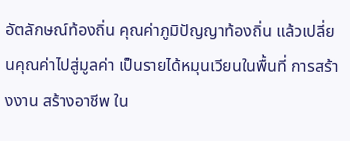อัตลักษณ์ท้องถิ่น คุณค่าภูมิปัญญาท้องถิ่น แล้วเปลี่ยนคุณค่าไปสู่มูลค่า เป็นรายได้หมุนเวียนในพื้นที่ การสร้างงาน สร้างอาชีพ ใน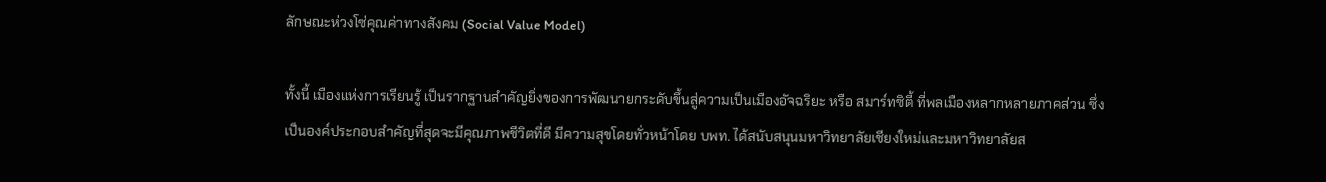ลักษณะห่วงโซ่คุณค่าทางสังคม (Social Value Model)

ทั้งนี้ เมืองแห่งการเรียนรู้ เป็นรากฐานสำคัญยิ่งของการพัฒนายกระดับขึ้นสู่ความเป็นเมืองอัจฉริยะ หรือ สมาร์ทซิตี้ ที่พลเมืองหลากหลายภาคส่วน ซึ่งเป็นองค์ประกอบสำคัญที่สุดจะมีคุณภาพชีวิตที่ดี มีความสุขโดยทั่วหน้าโดย บพท. ได้สนับสนุนมหาวิทยาลัยเชียงใหม่และมหาวิทยาลัยส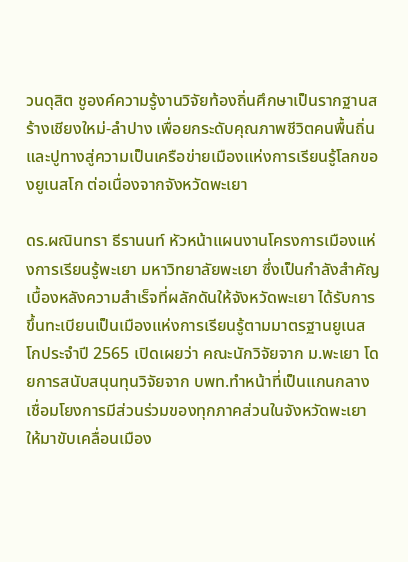วนดุสิต ชูองค์ความรู้งานวิจัยท้องถิ่นศึกษาเป็นรากฐานสร้างเชียงใหม่-ลำปาง เพื่อยกระดับคุณภาพชีวิตคนพื้นถิ่น และปูทางสู่ความเป็นเครือข่ายเมืองแห่งการเรียนรู้โลกของยูเนสโก ต่อเนื่องจากจังหวัดพะเยา

ดร.ผณินทรา ธีรานนท์ หัวหน้าแผนงานโครงการเมืองแห่งการเรียนรู้พะเยา มหาวิทยาลัยพะเยา ซึ่งเป็นกำลังสำคัญเบื้องหลังความสำเร็จที่ผลักดันให้จังหวัดพะเยา ได้รับการขึ้นทะเบียนเป็นเมืองแห่งการเรียนรู้ตามมาตรฐานยูเนสโกประจำปี 2565 เปิดเผยว่า คณะนักวิจัยจาก ม.พะเยา โดยการสนับสนุนทุนวิจัยจาก บพท.ทำหน้าที่เป็นแกนกลางเชื่อมโยงการมีส่วนร่วมของทุกภาคส่วนในจังหวัดพะเยา ให้มาขับเคลื่อนเมือง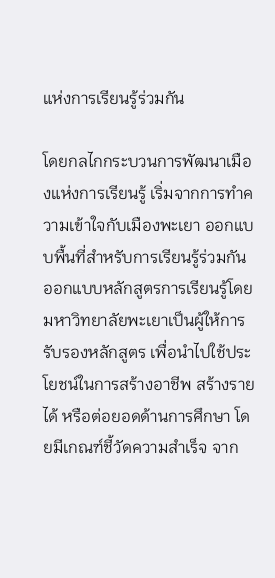แห่งการเรียนรู้ร่วมกัน

โดยกลไกกระบวนการพัฒนาเมืองแห่งการเรียนรู้ เริ่มจากการทำความเข้าใจกับเมืองพะเยา ออกแบบพื้นที่สำหรับการเรียนรู้ร่วมกัน ออกแบบหลักสูตรการเรียนรู้โดยมหาวิทยาลัยพะเยาเป็นผู้ให้การรับรองหลักสูตร เพื่อนำไปใช้ประโยชน์ในการสร้างอาชีพ สร้างรายได้ หรือต่อยอดด้านการศึกษา โดยมีเกณฑ์ชี้วัดความสำเร็จ จาก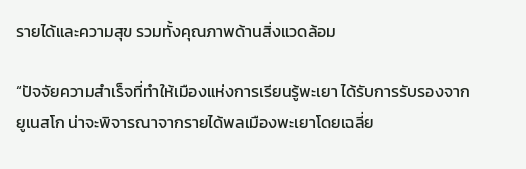รายได้และความสุข รวมทั้งคุณภาพด้านสิ่งแวดล้อม

“ปัจจัยความสำเร็จที่ทำให้เมืองแห่งการเรียนรู้พะเยา ได้รับการรับรองจากยูเนสโก น่าจะพิจารณาจากรายได้พลเมืองพะเยาโดยเฉลี่ย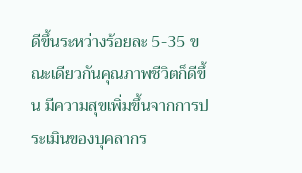ดีขึ้นระหว่างร้อยละ 5-35 ขณะเดียวกันคุณภาพชีวิตก็ดีขึ้น มีความสุขเพิ่มขึ้นจากการประเมินของบุคลากร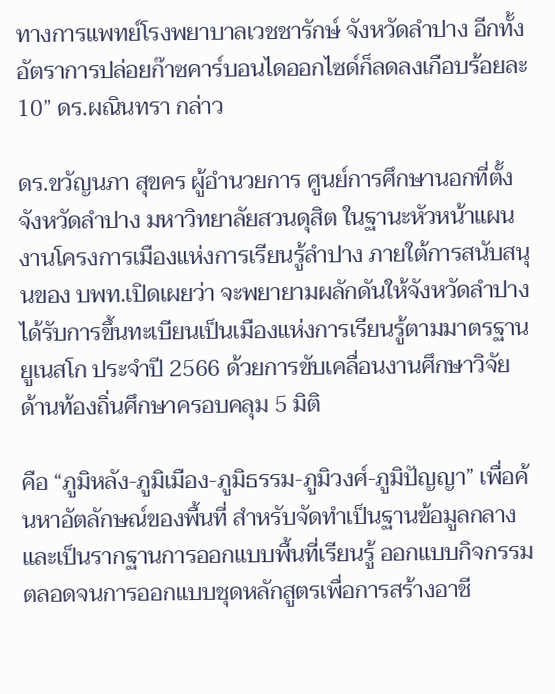ทางการแพทย์โรงพยาบาลเวชชารักษ์ จังหวัดลำปาง อีกทั้งอัตราการปล่อยก๊าซคาร์บอนไดออกไซด์ก็ลดลงเกือบร้อยละ 10” ดร.ผณินทรา กล่าว

ดร.ขวัญนภา สุขคร ผู้อำนวยการ ศูนย์การศึกษานอกที่ตั้ง จังหวัดลำปาง มหาวิทยาลัยสวนดุสิต ในฐานะหัวหน้าแผนงานโครงการเมืองแห่งการเรียนรู้ลำปาง ภายใต้การสนับสนุนของ บพท.เปิดเผยว่า จะพยายามผลักดันให้จังหวัดลำปาง ได้รับการขึ้นทะเบียนเป็นเมืองแห่งการเรียนรู้ตามมาตรฐานยูเนสโก ประจำปี 2566 ด้วยการขับเคลื่อนงานศึกษาวิจัยด้านท้องถิ่นศึกษาครอบคลุม 5 มิติ

คือ “ภูมิหลัง-ภูมิเมือง-ภูมิธรรม-ภูมิวงศ์-ภูมิปัญญา” เพื่อค้นหาอัตลักษณ์ของพื้นที่ สำหรับจัดทำเป็นฐานข้อมูลกลางและเป็นรากฐานการออกแบบพื้นที่เรียนรู้ ออกแบบกิจกรรม ตลอดจนการออกแบบชุดหลักสูตรเพื่อการสร้างอาชี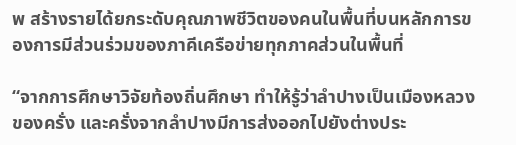พ สร้างรายได้ยกระดับคุณภาพชีวิตของคนในพื้นที่บนหลักการของการมีส่วนร่วมของภาคีเครือข่ายทุกภาคส่วนในพื้นที่

“จากการศึกษาวิจัยท้องถิ่นศึกษา ทำให้รู้ว่าลำปางเป็นเมืองหลวงของครั่ง และครั่งจากลำปางมีการส่งออกไปยังต่างประ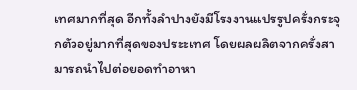เทศมากที่สุด อีกทั้งลำปางยังมีโรงงานแปรรูปครั่งกระจุกตัวอยู่มากที่สุดของประะเทศ โดยผลผลิตจากครั่งสามารถนำไปต่อยอดทำอาหา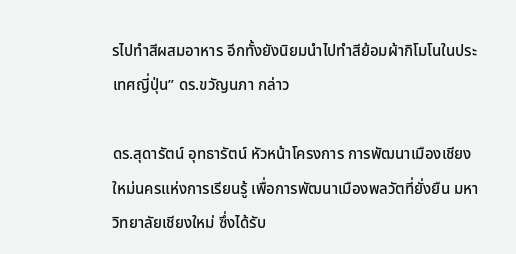รไปทำสีผสมอาหาร อีกทั้งยังนิยมนำไปทำสีย้อมผ้ากิโมโนในประเทศญี่ปุ่น” ดร.ขวัญนภา กล่าว

ดร.สุดารัตน์ อุทธารัตน์ หัวหน้าโครงการ การพัฒนาเมืองเชียงใหม่นครแห่งการเรียนรู้ เพื่อการพัฒนาเมืองพลวัตที่ยั่งยืน มหาวิทยาลัยเชียงใหม่ ซึ่งได้รับ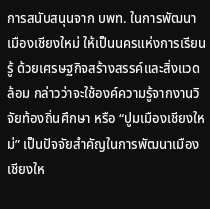การสนับสนุนจาก บพท. ในการพัฒนาเมืองเชียงใหม่ ให้เป็นนครแห่งการเรียนรู้ ด้วยเศรษฐกิจสร้างสรรค์และสิ่งแวดล้อม กล่าวว่าจะใช้องค์ความรู้จากงานวิจัยท้องถิ่นศึกษา หรือ “ปูมเมืองเชียงใหม่” เป็นปัจจัยสำคัญในการพัฒนาเมืองเชียงให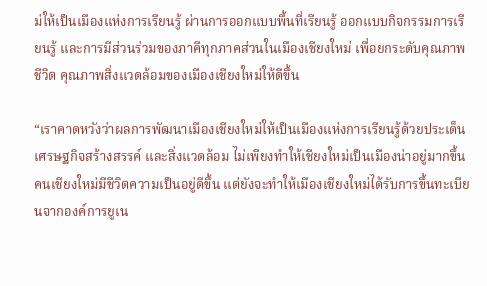ม่ให้เป็นเมืองแห่งการเรียนรู้ ผ่านการออกแบบพื้นที่เรียนรู้ ออกแบบกิจกรรมการเรียนรู้ และการมีส่วนร่วมของภาคีทุกภาคส่วนในเมืองเชียงใหม่ เพื่อยกระดับคุณภาพชีวิต คุณภาพสิ่งแวดล้อมของเมืองเชียงใหม่ให้ดีขึ้น

“เราคาดหวังว่าผลการพัฒนาเมืองเชียงใหม่ให้เป็นเมืองแห่งการเรียนรู้ด้วยประเด็นเศรษฐกิจสร้างสรรค์ และสิ่งแวดล้อม ไม่เพียงทำให้เชียงใหม่เป็นเมืองน่าอยู่มากขึ้น คนเชียงใหม่มีชีวิตความเป็นอยู่ดีขึ้น แต่ยังจะทำให้เมืองเชียงใหม่ได้รับการขึ้นทะเบียนจากองค์การยูเน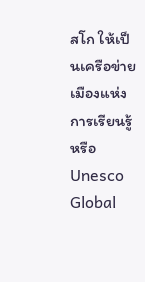สโก ให้เป็นเครือข่ายเมืองแห่งการเรียนรู้หรือ Unesco Global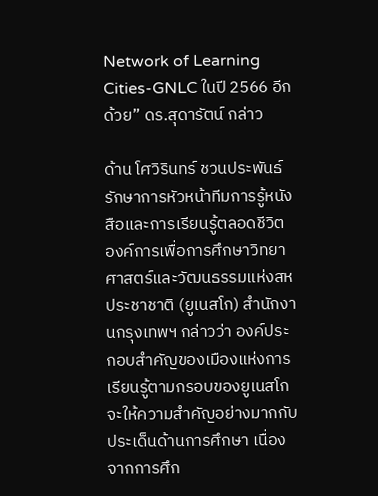Network of Learning Cities-GNLC ในปี 2566 อีกด้วย” ดร.สุดารัตน์ กล่าว

ด้าน โศวิรินทร์ ชวนประพันธ์ รักษาการหัวหน้าทีมการรู้หนังสือและการเรียนรู้ตลอดชีวิต องค์การเพื่อการศึกษาวิทยาศาสตร์และวัฒนธรรมแห่งสหประชาชาติ (ยูเนสโก) สำนักงานกรุงเทพฯ กล่าวว่า องค์ประกอบสำคัญของเมืองแห่งการเรียนรู้ตามกรอบของยูเนสโกจะให้ความสำคัญอย่างมากกับประเด็นด้านการศึกษา เนื่องจากการศึก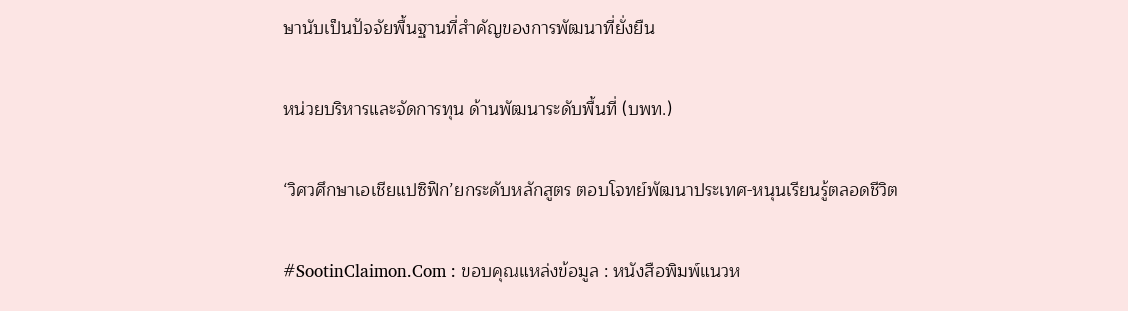ษานับเป็นปัจจัยพื้นฐานที่สำคัญของการพัฒนาที่ยั่งยืน

หน่วยบริหารและจัดการทุน ด้านพัฒนาระดับพื้นที่ (บพท.)

‘วิศวศึกษาเอเชียแปซิฟิก’ยกระดับหลักสูตร ตอบโจทย์พัฒนาประเทศ-หนุนเรียนรู้ตลอดชีวิต

#SootinClaimon.Com : ขอบคุณแหล่งข้อมูล : หนังสือพิมพ์แนวห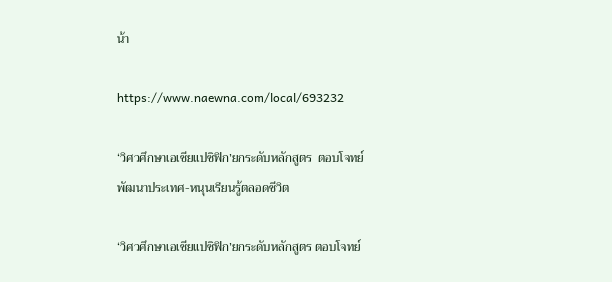น้า

https://www.naewna.com/local/693232

‘วิศวศึกษาเอเชียแปซิฟิก’ยกระดับหลักสูตร  ตอบโจทย์พัฒนาประเทศ-หนุนเรียนรู้ตลอดชีวิต

‘วิศวศึกษาเอเชียแปซิฟิก’ยกระดับหลักสูตร ตอบโจทย์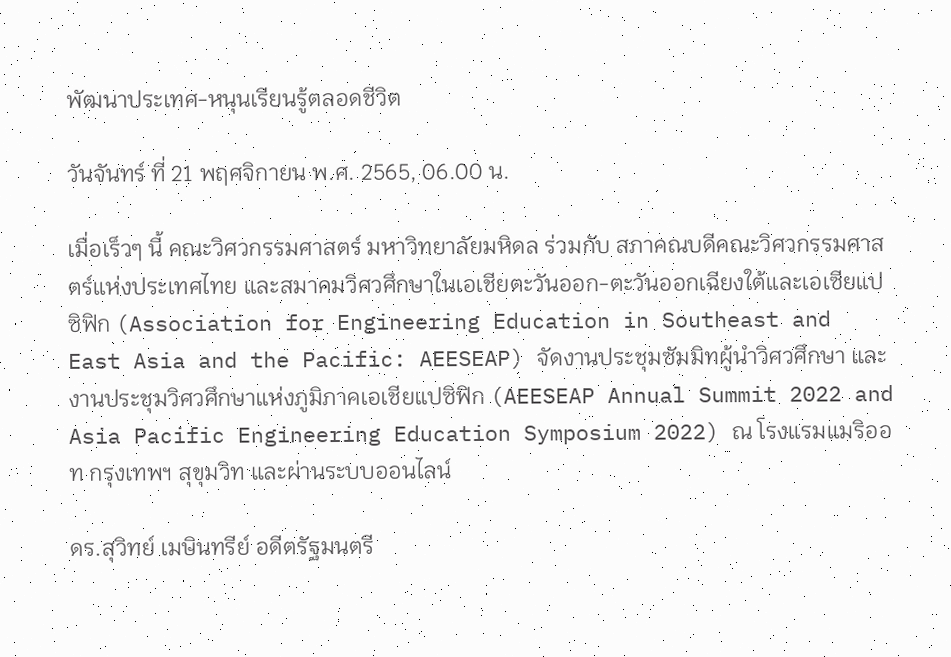พัฒนาประเทศ-หนุนเรียนรู้ตลอดชีวิต

วันจันทร์ ที่ 21 พฤศจิกายน พ.ศ. 2565, 06.00 น.

เมื่อเร็วๆ นี้ คณะวิศวกรรมศาสตร์ มหาวิทยาลัยมหิดล ร่วมกับ สภาคณบดีคณะวิศวกรรมศาสตร์แห่งประเทศไทย และสมาคมวิศวศึกษาในเอเชียตะวันออก-ตะวันออกเฉียงใต้และเอเซียแปซิฟิก (Association for Engineering Education in Southeast and East Asia and the Pacific: AEESEAP) จัดงานประชุมซัมมิทผู้นำวิศวศึกษา และงานประชุมวิศวศึกษาแห่งภูมิภาคเอเชียแปซิฟิก (AEESEAP Annual Summit 2022 and Asia Pacific Engineering Education Symposium 2022) ณ โรงแรมแมริออท กรุงเทพฯ สุขุมวิท และผ่านระบบออนไลน์

ดร.สุวิทย์ เมษินทรีย์ อดีตรัฐมนตรี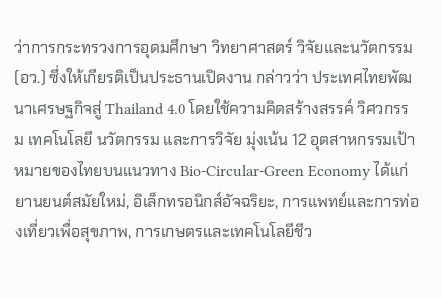ว่าการกระทรวงการอุดมศึกษา วิทยาศาสตร์ วิจัยและนวัตกรรม (อว.) ซึ่งให้เกียรติเป็นประธานเปิดงาน กล่าวว่า ประเทศไทยพัฒนาเศรษฐกิจสู่ Thailand 4.0 โดยใช้ความคิดสร้างสรรค์ วิศวกรรม เทคโนโลยี นวัตกรรม และการวิจัย มุ่งเน้น 12 อุตสาหกรรมเป้าหมายของไทยบนแนวทาง Bio-Circular-Green Economy ได้แก่ ยานยนต์สมัยใหม่, อิเล็กทรอนิกส์อัจฉริยะ, การแพทย์และการท่องเที่ยวเพื่อสุขภาพ, การเกษตรและเทคโนโลยีชีว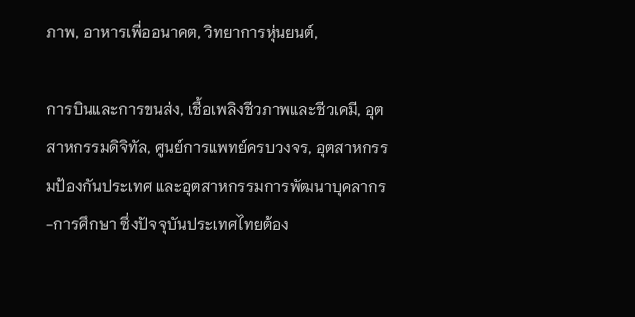ภาพ, อาหารเพื่ออนาคต, วิทยาการหุ่นยนต์,

การบินและการขนส่ง, เชื้อเพลิงชีวภาพและชีวเคมี, อุตสาหกรรมดิจิทัล, ศูนย์การแพทย์ครบวงจร, อุตสาหกรรมป้องกันประเทศ และอุตสาหกรรมการพัฒนาบุคลากร-การศึกษา ซึ่งปัจจุบันประเทศไทยต้อง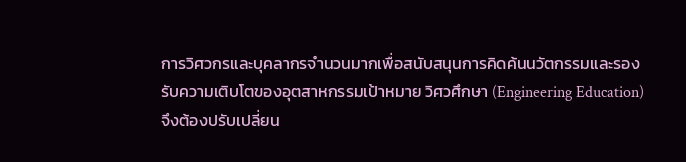การวิศวกรและบุคลากรจำนวนมากเพื่อสนับสนุนการคิดค้นนวัตกรรมและรองรับความเติบโตของอุตสาหกรรมเป้าหมาย วิศวศึกษา (Engineering Education) จึงต้องปรับเปลี่ยน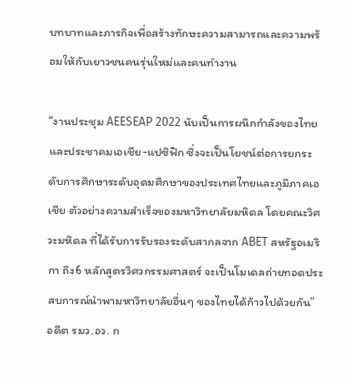บทบาทและภารกิจเพื่อสร้างทักษะความสามารถและความพร้อมให้กับเยาวชนคนรุ่นใหม่และคนทำงาน

“งานประชุม AEESEAP 2022 นับเป็นการผนึกกำลังของไทยและประชาคมเอเชีย-แปซิฟิก ซึ่งจะเป็นโยชน์ต่อการยกระดับการศึกษาระดับอุดมศึกษาของประเทศไทยและภูมิภาคเอเชีย ตัวอย่างความสำเร็จของมหาวิทยาลัยมหิดล โดยคณะวิศวะมหิดล ที่ได้รับการรับรองระดับสากลจาก ABET สหรัฐอเมริกา ถึง6 หลักสูตรวิศวกรรมศาสตร์ จะเป็นโมเดลถ่ายทอดประสบการณ์นำพามหาวิทยาลัยอื่นๆ ของไทยได้ก้าวไปด้วยกัน” อดีต รมว.อว. ก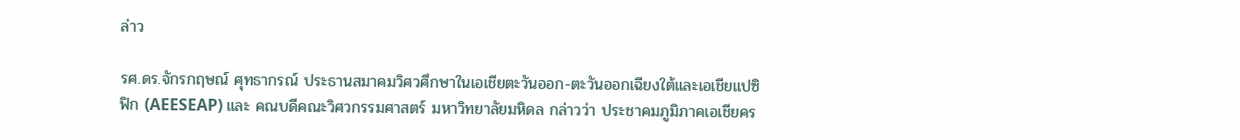ล่าว

รศ.ดร.จักรกฤษณ์ ศุทธากรณ์ ประธานสมาคมวิศวศึกษาในเอเชียตะวันออก-ตะวันออกเฉียงใต้และเอเชียแปซิฟิก (AEESEAP) และ คณบดีคณะวิศวกรรมศาสตร์ มหาวิทยาลัยมหิดล กล่าวว่า ประชาคมภูมิภาคเอเชียคร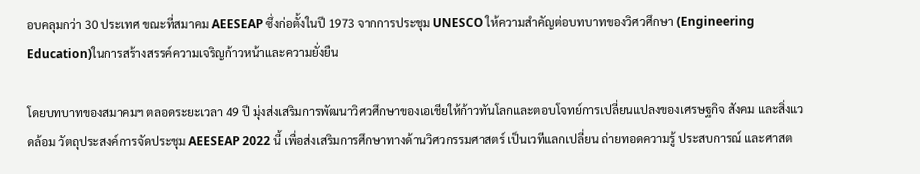อบคลุมกว่า 30 ประเทศ ขณะที่สมาคม AEESEAP ซึ่งก่อตั้งในปี 1973 จากการประชุม UNESCO ให้ความสำคัญต่อบทบาทของวิศวศึกษา (Engineering Education)ในการสร้างสรรค์ความเจริญก้าวหน้าและความยั่งยืน

โดยบทบาทของสมาคมฯ ตลอดระยะเวลา 49 ปี มุ่งส่งเสริมการพัฒนาวิศวศึกษาของเอเชียให้ก้าวทันโลกและตอบโจทย์การเปลี่ยนแปลงของเศรษฐกิจ สังคม และสิ่งแวดล้อม วัตถุประสงค์การจัดประชุม AEESEAP 2022 นี้ เพื่อส่งเสริมการศึกษาทางด้านวิศวกรรมศาสตร์ เป็นเวทีแลกเปลี่ยน ถ่ายทอดความรู้ ประสบการณ์ และศาสต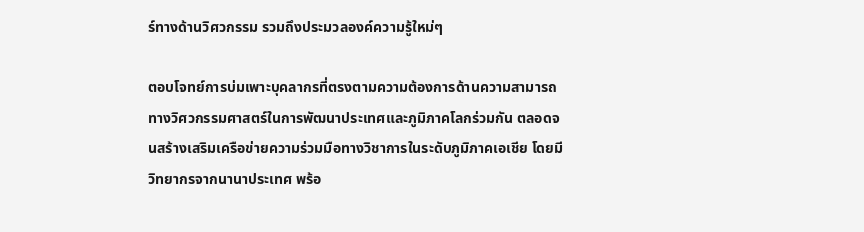ร์ทางด้านวิศวกรรม รวมถึงประมวลองค์ความรู้ใหม่ๆ

ตอบโจทย์การบ่มเพาะบุคลากรที่ตรงตามความต้องการด้านความสามารถทางวิศวกรรมศาสตร์ในการพัฒนาประเทศและภูมิภาคโลกร่วมกัน ตลอดจนสร้างเสริมเครือข่ายความร่วมมือทางวิชาการในระดับภูมิภาคเอเชีย โดยมีวิทยากรจากนานาประเทศ พร้อ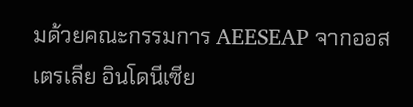มด้วยคณะกรรมการ AEESEAP จากออสเตรเลีย อินโดนีเซีย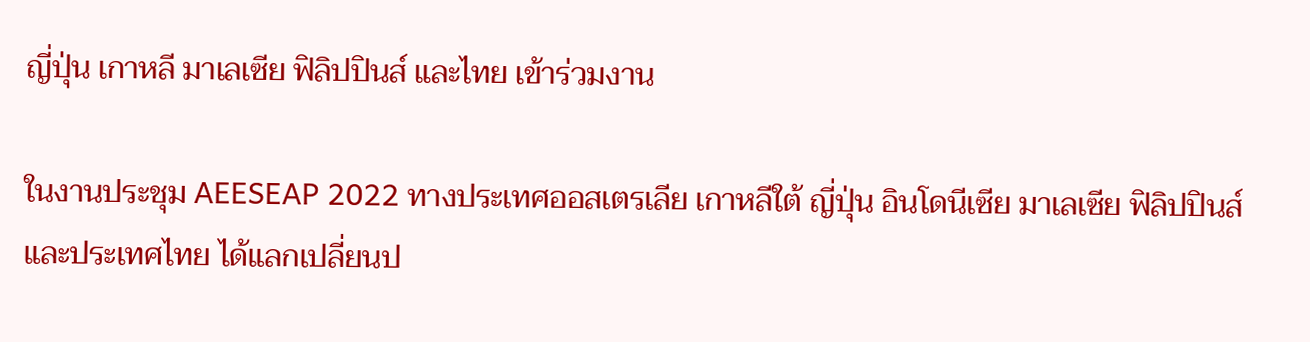ญี่ปุ่น เกาหลี มาเลเซีย ฟิลิปปินส์ และไทย เข้าร่วมงาน

ในงานประชุม AEESEAP 2022 ทางประเทศออสเตรเลีย เกาหลีใต้ ญี่ปุ่น อินโดนีเซีย มาเลเซีย ฟิลิปปินส์ และประเทศไทย ได้แลกเปลี่ยนป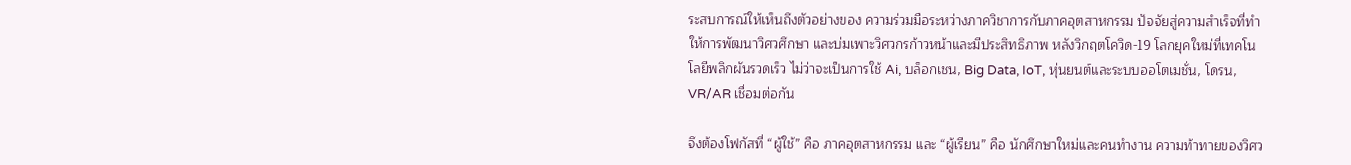ระสบการณ์ให้เห็นถึงตัวอย่างของ ความร่วมมือระหว่างภาควิชาการกับภาคอุตสาหกรรม ปัจจัยสู่ความสำเร็จที่ทำให้การพัฒนาวิศวศึกษา และบ่มเพาะวิศวกรก้าวหน้าและมีประสิทธิภาพ หลังวิกฤตโควิด-19 โลกยุคใหม่ที่เทคโนโลยีพลิกผันรวดเร็ว ไม่ว่าจะเป็นการใช้ Ai, บล็อกเชน, Big Data, IoT, หุ่นยนต์และระบบออโตเมชั่น, โดรน, VR/AR เชื่อมต่อกัน

จึงต้องโฟกัสที่ “ผู้ใช้” คือ ภาคอุตสาหกรรม และ “ผู้เรียน” คือ นักศึกษาใหม่และคนทำงาน ความท้าทายของวิศว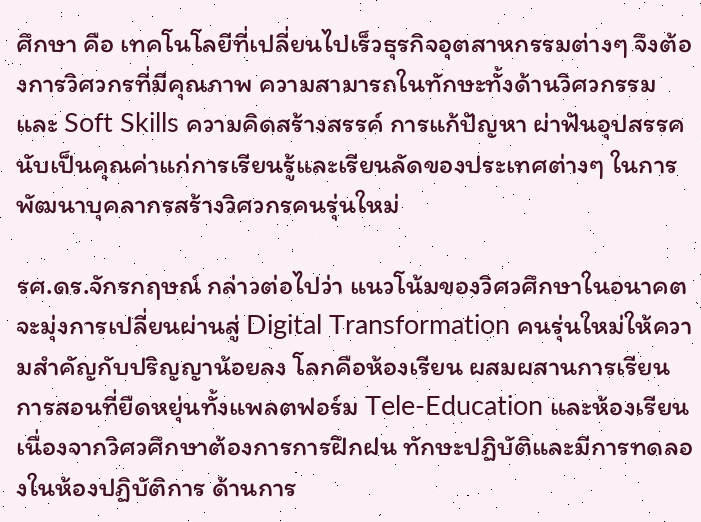ศึกษา คือ เทคโนโลยีที่เปลี่ยนไปเร็วธุรกิจอุตสาหกรรมต่างๆ จึงต้องการวิศวกรที่มีคุณภาพ ความสามารถในทักษะทั้งด้านวิศวกรรมและ Soft Skills ความคิดสร้างสรรค์ การแก้ปัญหา ผ่าฟันอุปสรรค นับเป็นคุณค่าแก่การเรียนรู้และเรียนลัดของประเทศต่างๆ ในการพัฒนาบุคลากรสร้างวิศวกรคนรุ่นใหม่

รศ.ดร.จักรกฤษณ์ กล่าวต่อไปว่า แนวโน้มของวิศวศึกษาในอนาคต จะมุ่งการเปลี่ยนผ่านสู่ Digital Transformation คนรุ่นใหม่ให้ความสำคัญกับปริญญาน้อยลง โลกคือห้องเรียน ผสมผสานการเรียนการสอนที่ยืดหยุ่นทั้งแพลตฟอร์ม Tele-Education และห้องเรียน เนื่องจากวิศวศึกษาต้องการการฝึกฝน ทักษะปฏิบัติและมีการทดลองในห้องปฏิบัติการ ด้านการ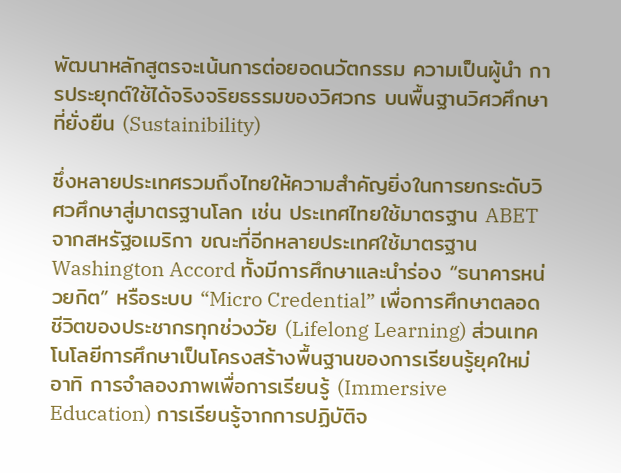พัฒนาหลักสูตรจะเน้นการต่อยอดนวัตกรรม ความเป็นผู้นำ การประยุกต์ใช้ได้จริงจริยธรรมของวิศวกร บนพื้นฐานวิศวศึกษาที่ยั่งยืน (Sustainibility)

ซึ่งหลายประเทศรวมถึงไทยให้ความสำคัญยิ่งในการยกระดับวิศวศึกษาสู่มาตรฐานโลก เช่น ประเทศไทยใช้มาตรฐาน ABET จากสหรัฐอเมริกา ขณะที่อีกหลายประเทศใช้มาตรฐาน Washington Accord ทั้งมีการศึกษาและนำร่อง “ธนาคารหน่วยกิต” หรือระบบ “Micro Credential” เพื่อการศึกษาตลอดชีวิตของประชากรทุกช่วงวัย (Lifelong Learning) ส่วนเทคโนโลยีการศึกษาเป็นโครงสร้างพื้นฐานของการเรียนรู้ยุคใหม่ อาทิ การจำลองภาพเพื่อการเรียนรู้ (Immersive Education) การเรียนรู้จากการปฏิบัติจ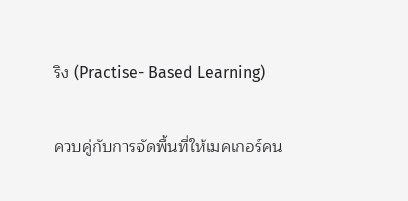ริง (Practise- Based Learning)

ควบคู่กับการจัดพื้นที่ให้เมคเกอร์คน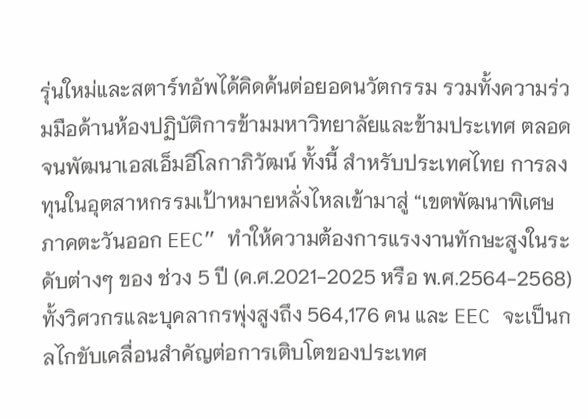รุ่นใหม่และสตาร์ทอัพได้คิดค้นต่อยอดนวัตกรรม รวมทั้งความร่วมมือด้านห้องปฏิบัติการข้ามมหาวิทยาลัยและข้ามประเทศ ตลอดจนพัฒนาเอสเอ็มอีโลกาภิวัฒน์ ทั้งนี้ สำหรับประเทศไทย การลงทุนในอุตสาหกรรมเป้าหมายหลั่งไหลเข้ามาสู่ “เขตพัฒนาพิเศษภาคตะวันออก EEC” ทำให้ความต้องการแรงงานทักษะสูงในระดับต่างๆ ของ ช่วง 5 ปี (ค.ศ.2021-2025 หรือ พ.ศ.2564-2568) ทั้งวิศวกรและบุคลากรพุ่งสูงถึง 564,176 คน และ EEC จะเป็นกลไกขับเคลื่อนสำคัญต่อการเติบโตของประเทศ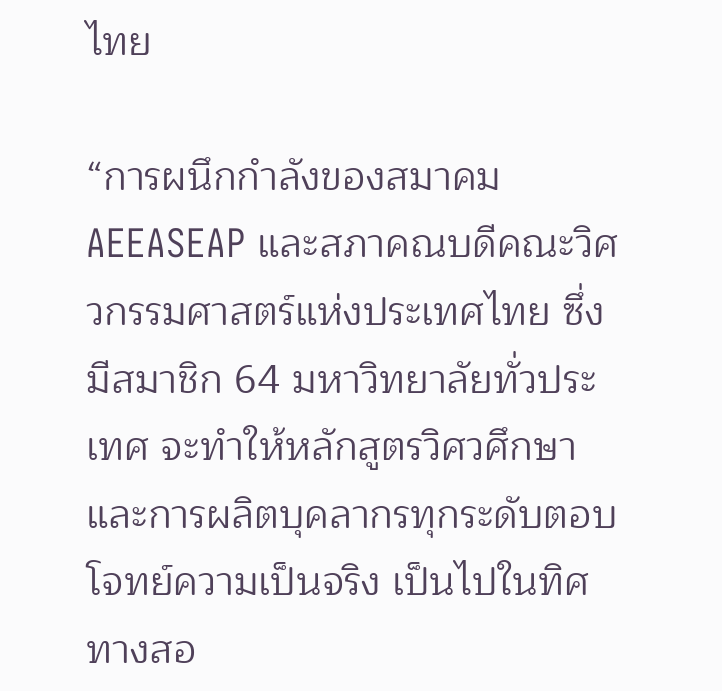ไทย

“การผนึกกำลังของสมาคม AEEASEAP และสภาคณบดีคณะวิศวกรรมศาสตร์แห่งประเทศไทย ซึ่งมีสมาชิก 64 มหาวิทยาลัยทั่วประเทศ จะทำให้หลักสูตรวิศวศึกษาและการผลิตบุคลากรทุกระดับตอบโจทย์ความเป็นจริง เป็นไปในทิศทางสอ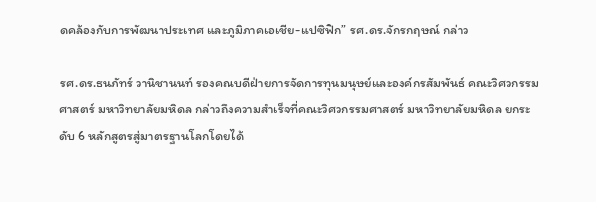ดคล้องกับการพัฒนาประเทศ และภูมิภาคเอเชีย-แปซิฟิก” รศ.ดร.จักรกฤษณ์ กล่าว

รศ.ดร.ธนภัทร์ วานิชานนท์ รองคณบดีฝ่ายการจัดการทุนมนุษย์และองค์กรสัมพันธ์ คณะวิศวกรรมศาสตร์ มหาวิทยาลัยมหิดล กล่าวถึงความสำเร็จที่คณะวิศวกรรมศาสตร์ มหาวิทยาลัยมหิดล ยกระดับ 6 หลักสูตรสู่มาตรฐานโลกโดยได้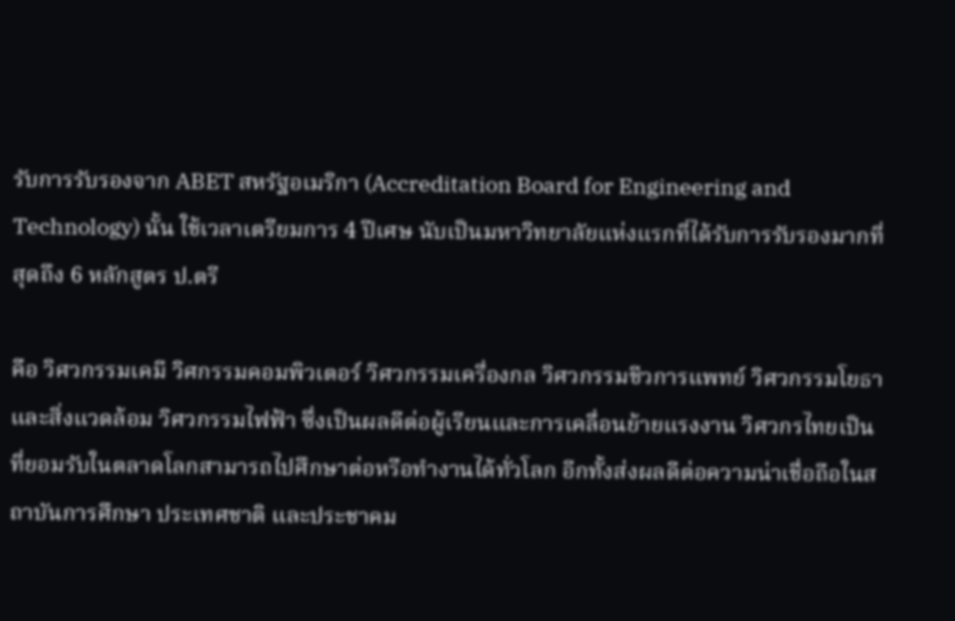รับการรับรองจาก ABET สหรัฐอเมริกา (Accreditation Board for Engineering and Technology) นั้น ใช้เวลาเตรียมการ 4 ปีเศษ นับเป็นมหาวิทยาลัยแห่งแรกที่ได้รับการรับรองมากที่สุดถึง 6 หลักสูตร ป.ตรี

คือ วิศวกรรมเคมี วิศกรรมคอมพิวเตอร์ วิศวกรรมเครื่องกล วิศวกรรมชีวการแพทย์ วิศวกรรมโยธาและสิ่งแวดล้อม วิศวกรรมไฟฟ้า ซึ่งเป็นผลดีต่อผู้เรียนและการเคลื่อนย้ายแรงงาน วิศวกรไทยเป็นที่ยอมรับในตลาดโลกสามารถไปศึกษาต่อหรือทำงานได้ทั่วโลก อีกทั้งส่งผลดีต่อความน่าเชื่อถือในสถาบันการศึกษา ประเทศชาติ และประชาคม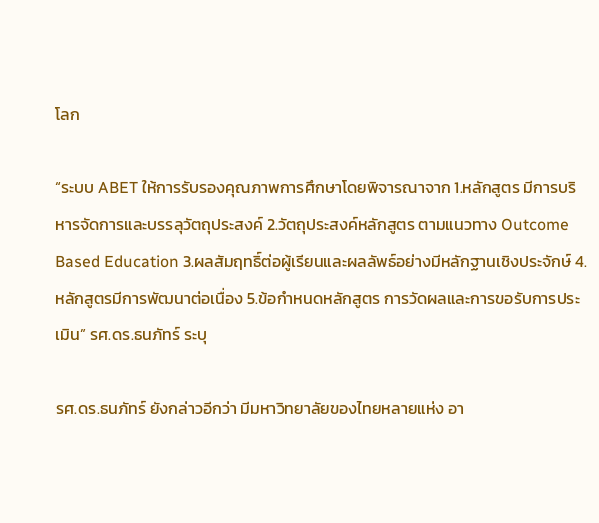โลก

“ระบบ ABET ให้การรับรองคุณภาพการศึกษาโดยพิจารณาจาก 1.หลักสูตร มีการบริหารจัดการและบรรลุวัตถุประสงค์ 2.วัตถุประสงค์หลักสูตร ตามแนวทาง Outcome Based Education 3.ผลสัมฤทธิ์ต่อผู้เรียนและผลลัพธ์อย่างมีหลักฐานเชิงประจักษ์ 4.หลักสูตรมีการพัฒนาต่อเนื่อง 5.ข้อกำหนดหลักสูตร การวัดผลและการขอรับการประเมิน” รศ.ดร.ธนภัทร์ ระบุ

รศ.ดร.ธนภัทร์ ยังกล่าวอีกว่า มีมหาวิทยาลัยของไทยหลายแห่ง อา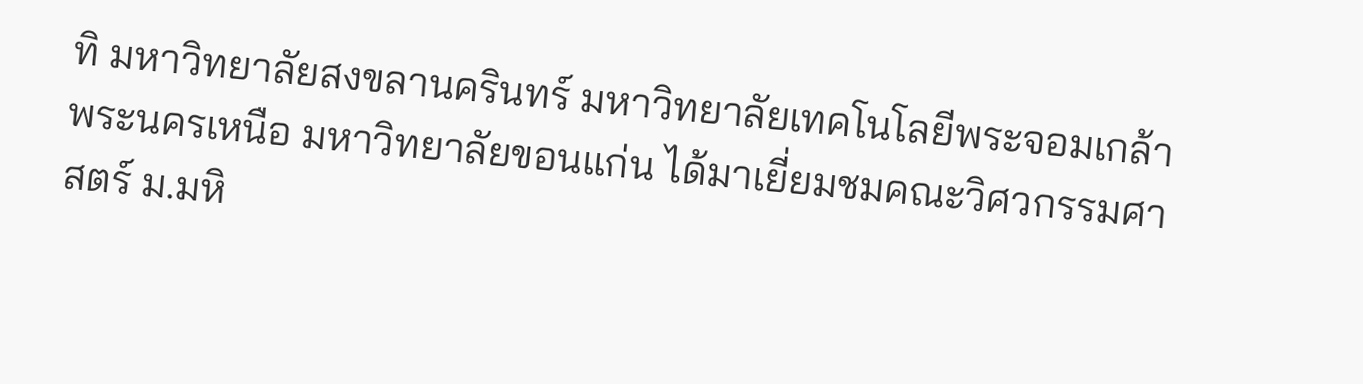ทิ มหาวิทยาลัยสงขลานครินทร์ มหาวิทยาลัยเทคโนโลยีพระจอมเกล้าพระนครเหนือ มหาวิทยาลัยขอนแก่น ได้มาเยี่ยมชมคณะวิศวกรรมศาสตร์ ม.มหิ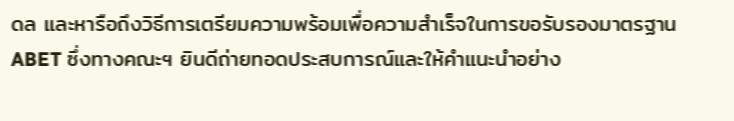ดล และหารือถึงวิธีการเตรียมความพร้อมเพื่อความสำเร็จในการขอรับรองมาตรฐาน ABET ซึ่งทางคณะฯ ยินดีถ่ายทอดประสบการณ์และให้คำแนะนำอย่าง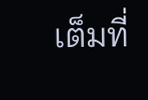เต็มที่